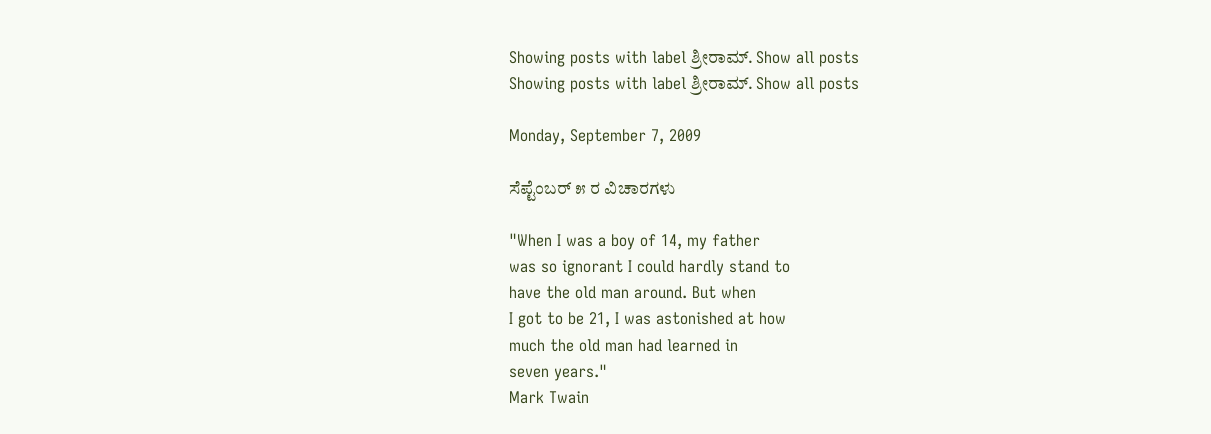Showing posts with label ಶ್ರೀರಾಮ್. Show all posts
Showing posts with label ಶ್ರೀರಾಮ್. Show all posts

Monday, September 7, 2009

ಸೆಪ್ಟೆಂಬರ್ ೫ ರ ವಿಚಾರಗಳು

"When I was a boy of 14, my father
was so ignorant I could hardly stand to
have the old man around. But when
I got to be 21, I was astonished at how
much the old man had learned in
seven years."
Mark Twain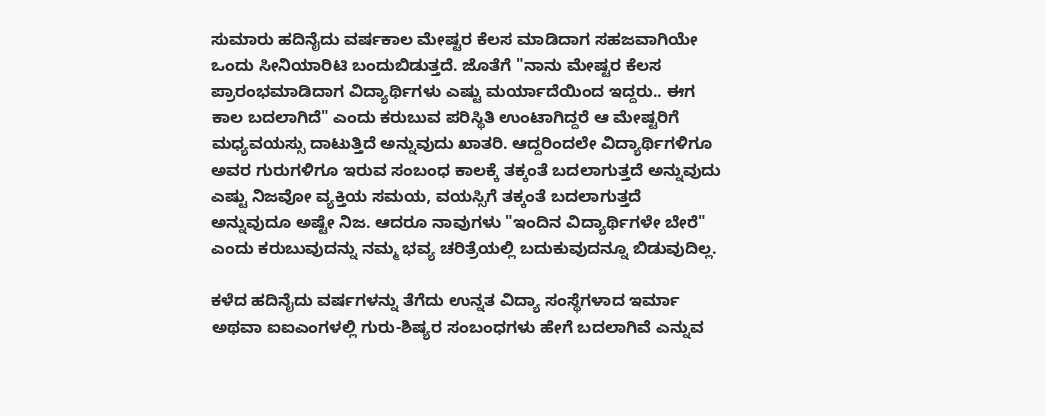ಸುಮಾರು ಹದಿನೈದು ವರ್ಷಕಾಲ ಮೇಷ್ಟರ ಕೆಲಸ ಮಾಡಿದಾಗ ಸಹಜವಾಗಿಯೇ ಒಂದು ಸೀನಿಯಾರಿಟಿ ಬಂದುಬಿಡುತ್ತದೆ. ಜೊತೆಗೆ "ನಾನು ಮೇಷ್ಟರ ಕೆಲಸ ಪ್ರಾರಂಭಮಾಡಿದಾಗ ವಿದ್ಯಾರ್ಥಿಗಳು ಎಷ್ಟು ಮರ್ಯಾದೆಯಿಂದ ಇದ್ದರು.. ಈಗ ಕಾಲ ಬದಲಾಗಿದೆ" ಎಂದು ಕರುಬುವ ಪರಿಸ್ಥಿತಿ ಉಂಟಾಗಿದ್ದರೆ ಆ ಮೇಷ್ಟರಿಗೆ ಮಧ್ಯವಯಸ್ಸು ದಾಟುತ್ತಿದೆ ಅನ್ನುವುದು ಖಾತರಿ. ಆದ್ದರಿಂದಲೇ ವಿದ್ಯಾರ್ಥಿಗಳಿಗೂ ಅವರ ಗುರುಗಳಿಗೂ ಇರುವ ಸಂಬಂಧ ಕಾಲಕ್ಕೆ ತಕ್ಕಂತೆ ಬದಲಾಗುತ್ತದೆ ಅನ್ನುವುದು ಎಷ್ಟು ನಿಜವೋ ವ್ಯಕ್ತಿಯ ಸಮಯ, ವಯಸ್ಸಿಗೆ ತಕ್ಕಂತೆ ಬದಲಾಗುತ್ತದೆ ಅನ್ನುವುದೂ ಅಷ್ಟೇ ನಿಜ. ಆದರೂ ನಾವುಗಳು "ಇಂದಿನ ವಿದ್ಯಾರ್ಥಿಗಳೇ ಬೇರೆ" ಎಂದು ಕರುಬುವುದನ್ನು ನಮ್ಮ ಭವ್ಯ ಚರಿತ್ರೆಯಲ್ಲಿ ಬದುಕುವುದನ್ನೂ ಬಿಡುವುದಿಲ್ಲ.

ಕಳೆದ ಹದಿನೈದು ವರ್ಷಗಳನ್ನು ತೆಗೆದು ಉನ್ನತ ವಿದ್ಯಾ ಸಂಸ್ಥೆಗಳಾದ ಇರ್ಮಾ ಅಥವಾ ಐಐಎಂಗಳಲ್ಲಿ ಗುರು-ಶಿಷ್ಯರ ಸಂಬಂಧಗಳು ಹೇಗೆ ಬದಲಾಗಿವೆ ಎನ್ನುವ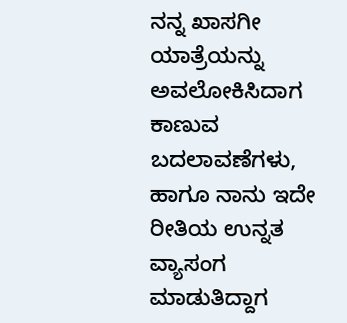ನನ್ನ ಖಾಸಗೀ ಯಾತ್ರೆಯನ್ನು ಅವಲೋಕಿಸಿದಾಗ ಕಾಣುವ ಬದಲಾವಣೆಗಳು, ಹಾಗೂ ನಾನು ಇದೇ ರೀತಿಯ ಉನ್ನತ ವ್ಯಾಸಂಗ ಮಾಡುತಿದ್ದಾಗ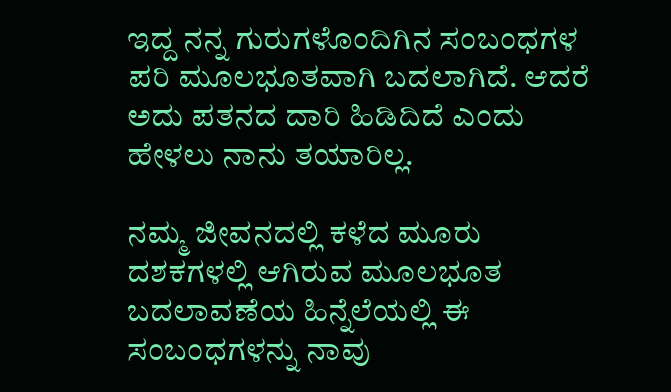ಇದ್ದ ನನ್ನ ಗುರುಗಳೊಂದಿಗಿನ ಸಂಬಂಧಗಳ ಪರಿ ಮೂಲಭೂತವಾಗಿ ಬದಲಾಗಿದೆ. ಆದರೆ ಅದು ಪತನದ ದಾರಿ ಹಿಡಿದಿದೆ ಎಂದು ಹೇಳಲು ನಾನು ತಯಾರಿಲ್ಲ.

ನಮ್ಮ ಜೀವನದಲ್ಲಿ ಕಳೆದ ಮೂರು ದಶಕಗಳಲ್ಲಿ ಆಗಿರುವ ಮೂಲಭೂತ ಬದಲಾವಣೆಯ ಹಿನ್ನೆಲೆಯಲ್ಲಿ ಈ ಸಂಬಂಧಗಳನ್ನು ನಾವು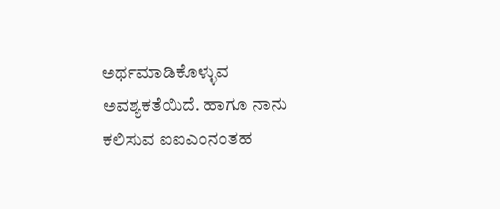ಅರ್ಥಮಾಡಿಕೊಳ್ಳುವ ಅವಶ್ಯಕತೆಯಿದೆ. ಹಾಗೂ ನಾನು ಕಲಿಸುವ ಐಐಎಂನಂತಹ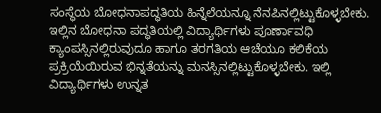ಸಂಸ್ಥೆಯ ಬೋಧನಾಪದ್ಧತಿಯ ಹಿನ್ನೆಲೆಯನ್ನೂ ನೆನಪಿನಲ್ಲಿಟ್ಟುಕೊಳ್ಳಬೇಕು. ಇಲ್ಲಿನ ಬೋಧನಾ ಪದ್ಧತಿಯಲ್ಲಿ ವಿದ್ಯಾರ್ಥಿಗಳು ಪೂರ್ಣಾವಧಿ ಕ್ಯಾಂಪಸ್ಸಿನಲ್ಲಿರುವುದೂ ಹಾಗೂ ತರಗತಿಯ ಆಚೆಯೂ ಕಲಿಕೆಯ ಪ್ರಕ್ರಿಯೆಯಿರುವ ಭಿನ್ನತೆಯನ್ನು ಮನಸ್ಸಿನಲ್ಲಿಟ್ಟುಕೊಳ್ಳಬೇಕು. ಇಲ್ಲಿ ವಿದ್ಯಾರ್ಥಿಗಳು ಉನ್ನತ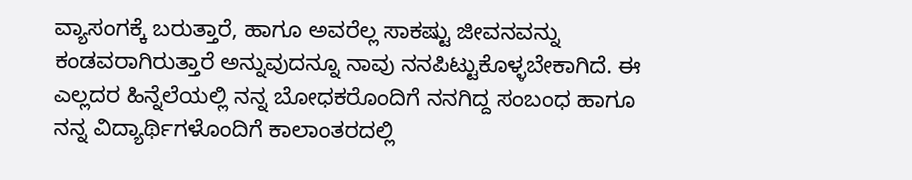ವ್ಯಾಸಂಗಕ್ಕೆ ಬರುತ್ತಾರೆ, ಹಾಗೂ ಅವರೆಲ್ಲ ಸಾಕಷ್ಟು ಜೀವನವನ್ನು ಕಂಡವರಾಗಿರುತ್ತಾರೆ ಅನ್ನುವುದನ್ನೂ ನಾವು ನನಪಿಟ್ಟುಕೊಳ್ಳಬೇಕಾಗಿದೆ. ಈ ಎಲ್ಲದರ ಹಿನ್ನೆಲೆಯಲ್ಲಿ ನನ್ನ ಬೋಧಕರೊಂದಿಗೆ ನನಗಿದ್ದ ಸಂಬಂಧ ಹಾಗೂ ನನ್ನ ವಿದ್ಯಾರ್ಥಿಗಳೊಂದಿಗೆ ಕಾಲಾಂತರದಲ್ಲಿ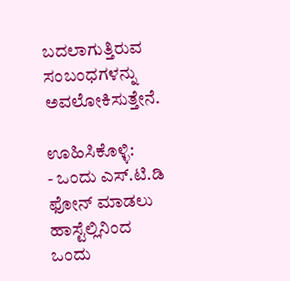ಬದಲಾಗುತ್ತಿರುವ ಸಂಬಂಧಗಳನ್ನು ಅವಲೋಕಿಸುತ್ತೇನೆ.

ಊಹಿಸಿಕೊಳ್ಳಿ:
- ಒಂದು ಎಸ್.ಟಿ.ಡಿ ಫೋನ್ ಮಾಡಲು ಹಾಸ್ಟೆಲ್ಲಿನಿಂದ ಒಂದು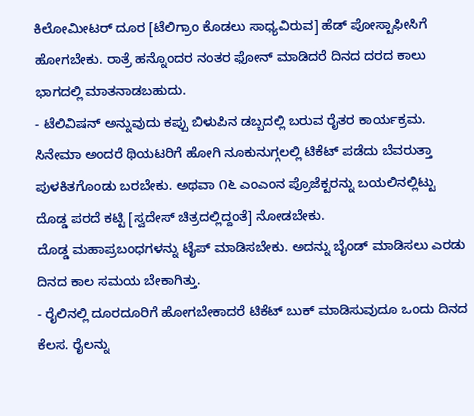ಕಿಲೋಮೀಟರ್ ದೂರ [ಟೆಲಿಗ್ರಾಂ ಕೊಡಲು ಸಾಧ್ಯವಿರುವ] ಹೆಡ್ ಪೋಸ್ಟಾಫೀಸಿಗೆ ಹೋಗಬೇಕು. ರಾತ್ರೆ ಹನ್ನೊಂದರ ನಂತರ ಫೋನ್ ಮಾಡಿದರೆ ದಿನದ ದರದ ಕಾಲು ಭಾಗದಲ್ಲಿ ಮಾತನಾಡಬಹುದು.
- ಟೆಲಿವಿಷನ್ ಅನ್ನುವುದು ಕಪ್ಪು ಬಿಳುಪಿನ ಡಬ್ಬದಲ್ಲಿ ಬರುವ ರೈತರ ಕಾರ್ಯಕ್ರಮ. ಸಿನೇಮಾ ಅಂದರೆ ಥಿಯಟರಿಗೆ ಹೋಗಿ ನೂಕುನುಗ್ಗಲಲ್ಲಿ ಟಿಕೆಟ್ ಪಡೆದು ಬೆವರುತ್ತಾ ಪುಳಕಿತಗೊಂಡು ಬರಬೇಕು. ಅಥವಾ ೧೬ ಎಂಎಂನ ಪ್ರೊಜೆಕ್ಟರನ್ನು ಬಯಲಿನಲ್ಲಿಟ್ಟು ದೊಡ್ಡ ಪರದೆ ಕಟ್ಟಿ [ಸ್ವದೇಸ್ ಚಿತ್ರದಲ್ಲಿದ್ದಂತೆ] ನೋಡಬೇಕು.
ದೊಡ್ಡ ಮಹಾಪ್ರಬಂಧಗಳನ್ನು ಟೈಪ್ ಮಾಡಿಸಬೇಕು. ಅದನ್ನು ಬೈಂಡ್ ಮಾಡಿಸಲು ಎರಡು ದಿನದ ಕಾಲ ಸಮಯ ಬೇಕಾಗಿತ್ತು.
- ರೈಲಿನಲ್ಲಿ ದೂರದೂರಿಗೆ ಹೋಗಬೇಕಾದರೆ ಟಿಕೆಟ್ ಬುಕ್ ಮಾಡಿಸುವುದೂ ಒಂದು ದಿನದ ಕೆಲಸ. ರೈಲನ್ನು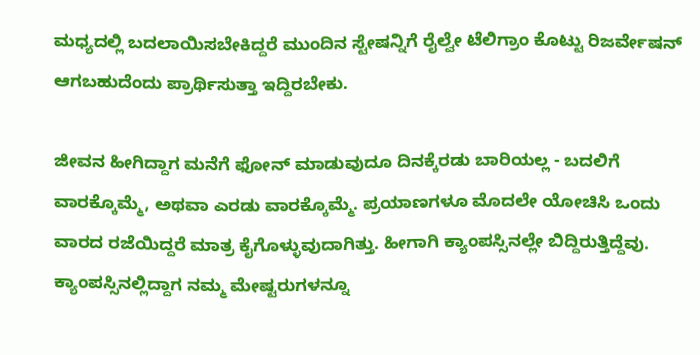ಮಧ್ಯದಲ್ಲಿ ಬದಲಾಯಿಸಬೇಕಿದ್ದರೆ ಮುಂದಿನ ಸ್ಟೇಷನ್ನಿಗೆ ರೈಲ್ವೇ ಟೆಲಿಗ್ರಾಂ ಕೊಟ್ಟು ರಿಜರ್ವೇಷನ್ ಆಗಬಹುದೆಂದು ಪ್ರಾರ್ಥಿಸುತ್ತಾ ಇದ್ದಿರಬೇಕು.

ಜೀವನ ಹೀಗಿದ್ದಾಗ ಮನೆಗೆ ಫೋನ್ ಮಾಡುವುದೂ ದಿನಕ್ಕೆರಡು ಬಾರಿಯಲ್ಲ - ಬದಲಿಗೆ ವಾರಕ್ಕೊಮ್ಮೆ, ಅಥವಾ ಎರಡು ವಾರಕ್ಕೊಮ್ಮೆ. ಪ್ರಯಾಣಗಳೂ ಮೊದಲೇ ಯೋಚಿಸಿ ಒಂದು ವಾರದ ರಜೆಯಿದ್ದರೆ ಮಾತ್ರ ಕೈಗೊಳ್ಳುವುದಾಗಿತ್ತು. ಹೀಗಾಗಿ ಕ್ಯಾಂಪಸ್ಸಿನಲ್ಲೇ ಬಿದ್ದಿರುತ್ತಿದ್ದೆವು. ಕ್ಯಾಂಪಸ್ಸಿನಲ್ಲಿದ್ದಾಗ ನಮ್ಮ ಮೇಷ್ಟರುಗಳನ್ನೂ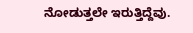ನೋಡುತ್ತಲೇ ಇರುತ್ತಿದ್ದೆವು.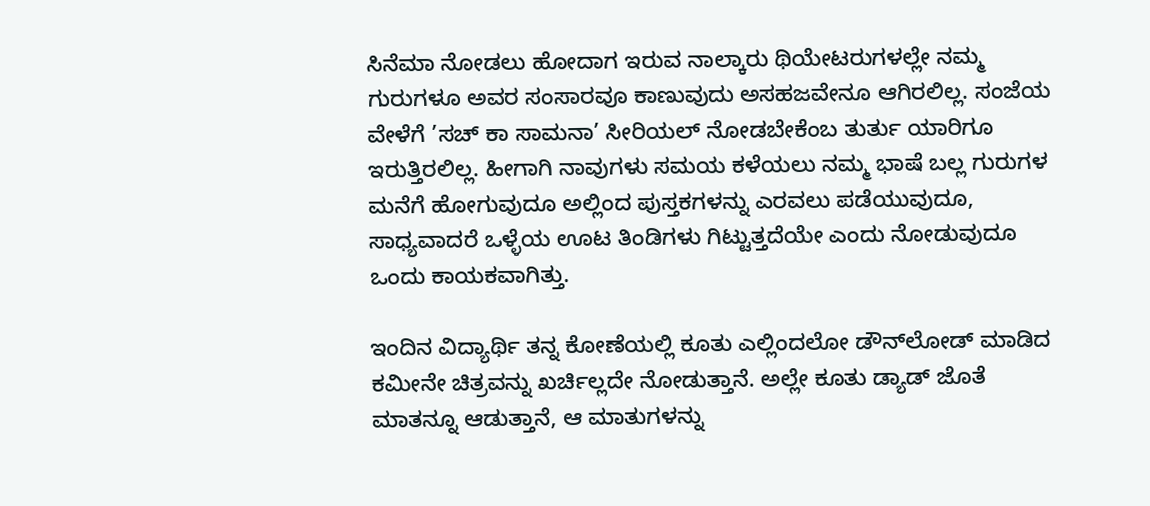ಸಿನೆಮಾ ನೋಡಲು ಹೋದಾಗ ಇರುವ ನಾಲ್ಕಾರು ಥಿಯೇಟರುಗಳಲ್ಲೇ ನಮ್ಮ ಗುರುಗಳೂ ಅವರ ಸಂಸಾರವೂ ಕಾಣುವುದು ಅಸಹಜವೇನೂ ಆಗಿರಲಿಲ್ಲ. ಸಂಜೆಯ ವೇಳೆಗೆ ’ಸಚ್ ಕಾ ಸಾಮನಾ’ ಸೀರಿಯಲ್ ನೋಡಬೇಕೆಂಬ ತುರ್ತು ಯಾರಿಗೂ ಇರುತ್ತಿರಲಿಲ್ಲ. ಹೀಗಾಗಿ ನಾವುಗಳು ಸಮಯ ಕಳೆಯಲು ನಮ್ಮ ಭಾಷೆ ಬಲ್ಲ ಗುರುಗಳ ಮನೆಗೆ ಹೋಗುವುದೂ ಅಲ್ಲಿಂದ ಪುಸ್ತಕಗಳನ್ನು ಎರವಲು ಪಡೆಯುವುದೂ, ಸಾಧ್ಯವಾದರೆ ಒಳ್ಳೆಯ ಊಟ ತಿಂಡಿಗಳು ಗಿಟ್ಟುತ್ತದೆಯೇ ಎಂದು ನೋಡುವುದೂ ಒಂದು ಕಾಯಕವಾಗಿತ್ತು.

ಇಂದಿನ ವಿದ್ಯಾರ್ಥಿ ತನ್ನ ಕೋಣೆಯಲ್ಲಿ ಕೂತು ಎಲ್ಲಿಂದಲೋ ಡೌನ್‍ಲೋಡ್ ಮಾಡಿದ ಕಮೀನೇ ಚಿತ್ರವನ್ನು ಖರ್ಚಿಲ್ಲದೇ ನೋಡುತ್ತಾನೆ. ಅಲ್ಲೇ ಕೂತು ಡ್ಯಾಡ್ ಜೊತೆ ಮಾತನ್ನೂ ಆಡುತ್ತಾನೆ, ಆ ಮಾತುಗಳನ್ನು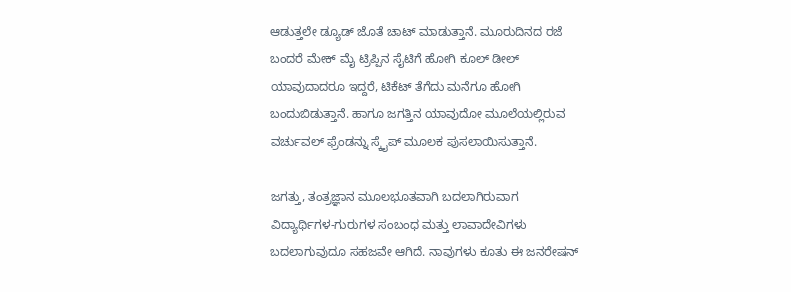ಆಡುತ್ತಲೇ ಡ್ಯೂಡ್ ಜೊತೆ ಚಾಟ್ ಮಾಡುತ್ತಾನೆ. ಮೂರುದಿನದ ರಜೆ ಬಂದರೆ ಮೇಕ್ ಮೈ ಟ್ರಿಪ್ಪಿನ ಸೈಟಿಗೆ ಹೋಗಿ ಕೂಲ್ ಡೀಲ್ ಯಾವುದಾದರೂ ಇದ್ದರೆ, ಟಿಕೆಟ್ ತೆಗೆದು ಮನೆಗೂ ಹೋಗಿ ಬಂದುಬಿಡುತ್ತಾನೆ. ಹಾಗೂ ಜಗತ್ತಿನ ಯಾವುದೋ ಮೂಲೆಯಲ್ಲಿರುವ ವರ್ಚುವಲ್ ಫ್ರೆಂಡನ್ನು ಸ್ಕೈಪ್ ಮೂಲಕ ಪುಸಲಾಯಿಸುತ್ತಾನೆ.

ಜಗತ್ತು, ತಂತ್ರಜ್ಞಾನ ಮೂಲಭೂತವಾಗಿ ಬದಲಾಗಿರುವಾಗ ವಿದ್ಯಾರ್ಥಿಗಳ-ಗುರುಗಳ ಸಂಬಂಧ ಮತ್ತು ಲಾವಾದೇವಿಗಳು ಬದಲಾಗುವುದೂ ಸಹಜವೇ ಆಗಿದೆ. ನಾವುಗಳು ಕೂತು ಈ ಜನರೇಷನ್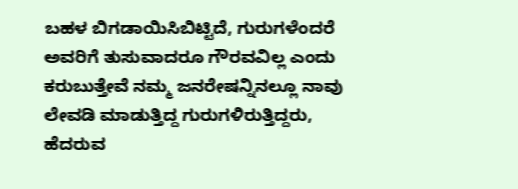ಬಹಳ ಬಿಗಡಾಯಿಸಿಬಿಟ್ಟಿದೆ, ಗುರುಗಳೆಂದರೆ ಅವರಿಗೆ ತುಸುವಾದರೂ ಗೌರವವಿಲ್ಲ ಎಂದು ಕರುಬುತ್ತೇವೆ ನಮ್ಮ ಜನರೇಷನ್ನಿನಲ್ಲೂ ನಾವು ಲೇವಡಿ ಮಾಡುತ್ತಿದ್ದ ಗುರುಗಳಿರುತ್ತಿದ್ದರು, ಹೆದರುವ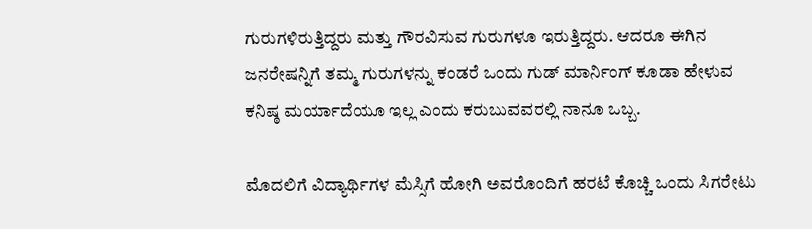ಗುರುಗಳಿರುತ್ತಿದ್ದರು ಮತ್ತು ಗೌರವಿಸುವ ಗುರುಗಳೂ ಇರುತ್ತಿದ್ದರು. ಆದರೂ ಈಗಿನ ಜನರೇಷನ್ನಿಗೆ ತಮ್ಮ ಗುರುಗಳನ್ನು ಕಂಡರೆ ಒಂದು ಗುಡ್ ಮಾರ್ನಿಂಗ್ ಕೂಡಾ ಹೇಳುವ ಕನಿಷ್ಠ ಮರ್ಯಾದೆಯೂ ಇಲ್ಲ ಎಂದು ಕರುಬುವವರಲ್ಲಿ ನಾನೂ ಒಬ್ಬ.

ಮೊದಲಿಗೆ ವಿದ್ಯಾರ್ಥಿಗಳ ಮೆಸ್ಸಿಗೆ ಹೋಗಿ ಅವರೊಂದಿಗೆ ಹರಟೆ ಕೊಚ್ಚಿ ಒಂದು ಸಿಗರೇಟು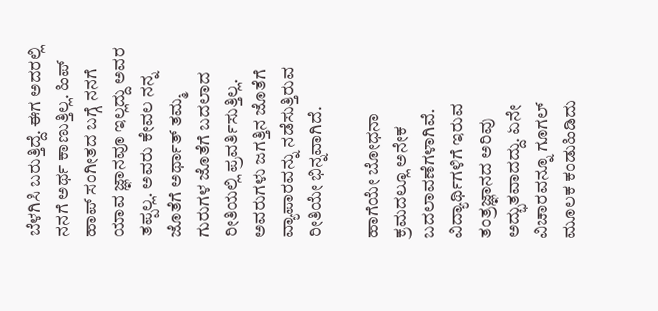ಬೆಳಗಿಸಿ ಬರುತ್ತಿದ್ದೆ. ಈಗ ಅದರಲ್ಲಿ ನನಗೆ ಅರ್ಥ ಕಾಣುತ್ತಿಲ್ಲ. ಹಿಪ್ ಹಾಪ್ ಸಂಗೀತದ ಬಗ್ಗೆ ನನಗೆ ಯಾವ ಜ್ಞಾನವೂ ಇಲ್ಲದ್ದು ಅವರ ತಪ್ಪಲ್ಲ. ಅವರು ಕೇವಲ ನನ್ನ ಜೊತೆಗೆ ಅರ್ಥಾತ್ ತಮ್ಮ ಗುರುಗಳ ಜೊತೆಗೆ ಬದಲಾದ ರೀತಿಯಲ್ಲಿ ಪ್ರವರ್ತಿಸುತ್ತಿಲ್ಲ. ಅವರುಗಳು ಜಗತ್ತಿನ ಜೊತೆಗೆ ವ್ಯಾಪಾರವನ್ನು ನಡೆಸುತ್ತಿರುವ ರೀತಿಯೇ ಭಿನ್ನವಾಗಿದೆ.

ಹಾಗೆಯೇ ಬೋಧನಾ ಕ್ರಮದಲ್ಲೂ ಅನೇಕ ಬದಲಾವಣೆಗಳಾಗಿವೆ. ವಿದ್ಯಾರ್ಥಿಗಳಿಗೆ ಇರುವ ತಂತ್ರಜ್ಞಾನದ ಅರಿವು ಅದ್ಭುತವಾದದ್ದು. ಏನೇ ವಿಚಾರವನ್ನೂ ಗೂಗಲ್ ಮೂಲಕ ಕಂಡುಹಿಡಿದು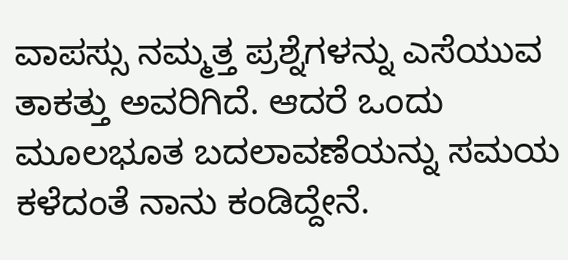ವಾಪಸ್ಸು ನಮ್ಮತ್ತ ಪ್ರಶ್ನೆಗಳನ್ನು ಎಸೆಯುವ ತಾಕತ್ತು ಅವರಿಗಿದೆ. ಆದರೆ ಒಂದು ಮೂಲಭೂತ ಬದಲಾವಣೆಯನ್ನು ಸಮಯ ಕಳೆದಂತೆ ನಾನು ಕಂಡಿದ್ದೇನೆ.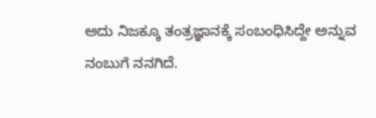ಅದು ನಿಜಕ್ಕೂ ತಂತ್ರಜ್ಞಾನಕ್ಕೆ ಸಂಬಂಧಿಸಿದ್ದೇ ಅನ್ನುವ ನಂಬುಗೆ ನನಗಿದೆ.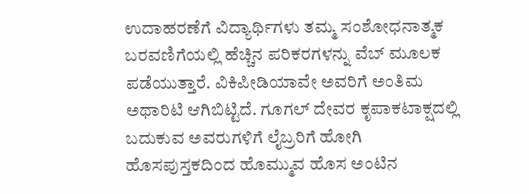ಉದಾಹರಣೆಗೆ ವಿದ್ಯಾರ್ಥಿಗಳು ತಮ್ಮ ಸಂಶೋಧನಾತ್ಮಕ ಬರವಣಿಗೆಯಲ್ಲಿ ಹೆಚ್ಚಿನ ಪರಿಕರಗಳನ್ನು ವೆಬ್ ಮೂಲಕ ಪಡೆಯುತ್ತಾರೆ. ವಿಕಿಪೀಡಿಯಾವೇ ಅವರಿಗೆ ಅಂತಿಮ ಅಥಾರಿಟಿ ಆಗಿಬಿಟ್ಟಿದೆ. ಗೂಗಲ್ ದೇವರ ಕೃಪಾಕಟಾಕ್ಷದಲ್ಲಿ ಬದುಕುವ ಅವರುಗಳಿಗೆ ಲೈಬ್ರರಿಗೆ ಹೋಗಿ ಹೊಸಪುಸ್ತಕದಿಂದ ಹೊಮ್ಮುವ ಹೊಸ ಅಂಟಿನ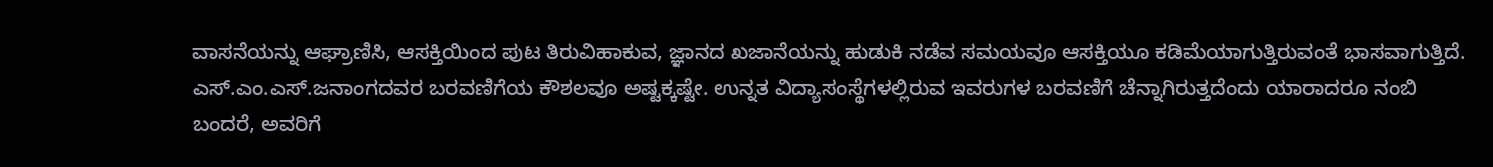ವಾಸನೆಯನ್ನು ಆಘ್ರಾಣಿಸಿ, ಆಸಕ್ತಿಯಿಂದ ಪುಟ ತಿರುವಿಹಾಕುವ, ಜ್ಞಾನದ ಖಜಾನೆಯನ್ನು ಹುಡುಕಿ ನಡೆವ ಸಮಯವೂ ಆಸಕ್ತಿಯೂ ಕಡಿಮೆಯಾಗುತ್ತಿರುವಂತೆ ಭಾಸವಾಗುತ್ತಿದೆ.
ಎಸ್.ಎಂ.ಎಸ್.ಜನಾಂಗದವರ ಬರವಣಿಗೆಯ ಕೌಶಲವೂ ಅಷ್ಟಕ್ಕಷ್ಟೇ. ಉನ್ನತ ವಿದ್ಯಾಸಂಸ್ಥೆಗಳಲ್ಲಿರುವ ಇವರುಗಳ ಬರವಣಿಗೆ ಚೆನ್ನಾಗಿರುತ್ತದೆಂದು ಯಾರಾದರೂ ನಂಬಿ ಬಂದರೆ, ಅವರಿಗೆ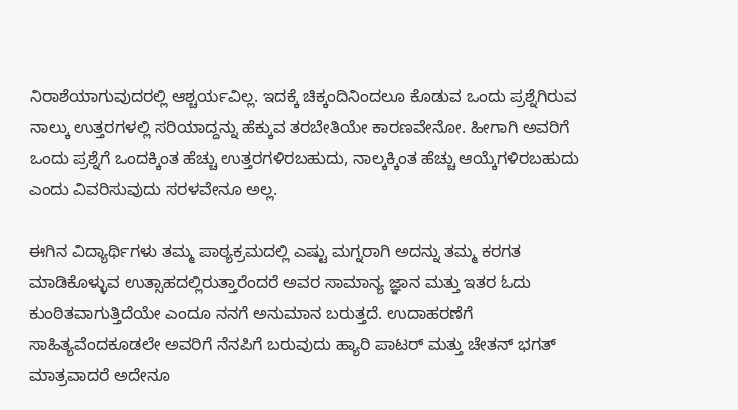ನಿರಾಶೆಯಾಗುವುದರಲ್ಲಿ ಆಶ್ಚರ್ಯವಿಲ್ಲ. ಇದಕ್ಕೆ ಚಿಕ್ಕಂದಿನಿಂದಲೂ ಕೊಡುವ ಒಂದು ಪ್ರಶ್ನೆಗಿರುವ ನಾಲ್ಕು ಉತ್ತರಗಳಲ್ಲಿ ಸರಿಯಾದ್ದನ್ನು ಹೆಕ್ಕುವ ತರಬೇತಿಯೇ ಕಾರಣವೇನೋ. ಹೀಗಾಗಿ ಅವರಿಗೆ ಒಂದು ಪ್ರಶ್ನೆಗೆ ಒಂದಕ್ಕಿಂತ ಹೆಚ್ಚು ಉತ್ತರಗಳಿರಬಹುದು, ನಾಲ್ಕಕ್ಕಿಂತ ಹೆಚ್ಚು ಆಯ್ಕೆಗಳಿರಬಹುದು ಎಂದು ವಿವರಿಸುವುದು ಸರಳವೇನೂ ಅಲ್ಲ.

ಈಗಿನ ವಿದ್ಯಾರ್ಥಿಗಳು ತಮ್ಮ ಪಾಠ್ಯಕ್ರಮದಲ್ಲಿ ಎಷ್ಟು ಮಗ್ನರಾಗಿ ಅದನ್ನು ತಮ್ಮ ಕರಗತ ಮಾಡಿಕೊಳ್ಳುವ ಉತ್ಸಾಹದಲ್ಲಿರುತ್ತಾರೆಂದರೆ ಅವರ ಸಾಮಾನ್ಯ ಜ್ಞಾನ ಮತ್ತು ಇತರ ಓದು ಕುಂಠಿತವಾಗುತ್ತಿದೆಯೇ ಎಂದೂ ನನಗೆ ಅನುಮಾನ ಬರುತ್ತದೆ. ಉದಾಹರಣೆಗೆ ಸಾಹಿತ್ಯವೆಂದಕೂಡಲೇ ಅವರಿಗೆ ನೆನಪಿಗೆ ಬರುವುದು ಹ್ಯಾರಿ ಪಾಟರ್ ಮತ್ತು ಚೇತನ್ ಭಗತ್ ಮಾತ್ರವಾದರೆ ಅದೇನೂ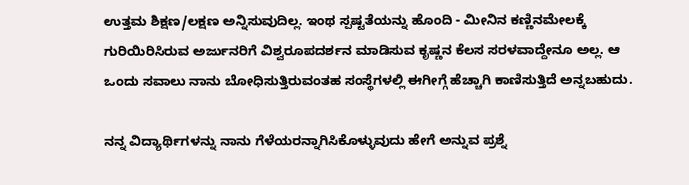ಉತ್ತಮ ಶಿಕ್ಷಣ/ಲಕ್ಷಣ ಅನ್ನಿಸುವುದಿಲ್ಲ. ಇಂಥ ಸ್ಪಷ್ಟತೆಯನ್ನು ಹೊಂದಿ - ಮೀನಿನ ಕಣ್ಣಿನಮೇಲಕ್ಕೆ ಗುರಿಯಿರಿಸಿರುವ ಅರ್ಜುನರಿಗೆ ವಿಶ್ವರೂಪದರ್ಶನ ಮಾಡಿಸುವ ಕೃಷ್ಣನ ಕೆಲಸ ಸರಳವಾದ್ದೇನೂ ಅಲ್ಲ. ಆ ಒಂದು ಸವಾಲು ನಾನು ಬೋಧಿಸುತ್ತಿರುವಂತಹ ಸಂಸ್ಥೆಗಳಲ್ಲಿ ಈಗೀಗ್ಗೆ ಹೆಚ್ಚಾಗಿ ಕಾಣಿಸುತ್ತಿದೆ ಅನ್ನಬಹುದು.

ನನ್ನ ವಿದ್ಯಾರ್ಥಿಗಳನ್ನು ನಾನು ಗೆಳೆಯರನ್ನಾಗಿಸಿಕೊಳ್ಳುವುದು ಹೇಗೆ ಅನ್ನುವ ಪ್ರಶ್ನೆ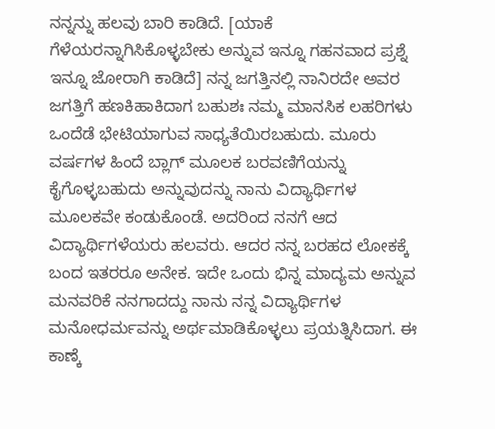ನನ್ನನ್ನು ಹಲವು ಬಾರಿ ಕಾಡಿದೆ. [ಯಾಕೆ ಗೆಳೆಯರನ್ನಾಗಿಸಿಕೊಳ್ಳಬೇಕು ಅನ್ನುವ ಇನ್ನೂ ಗಹನವಾದ ಪ್ರಶ್ನೆ ಇನ್ನೂ ಜೋರಾಗಿ ಕಾಡಿದೆ] ನನ್ನ ಜಗತ್ತಿನಲ್ಲಿ ನಾನಿರದೇ ಅವರ ಜಗತ್ತಿಗೆ ಹಣಕಿಹಾಕಿದಾಗ ಬಹುಶಃ ನಮ್ಮ ಮಾನಸಿಕ ಲಹರಿಗಳು ಒಂದೆಡೆ ಭೇಟಿಯಾಗುವ ಸಾಧ್ಯತೆಯಿರಬಹುದು. ಮೂರು ವರ್ಷಗಳ ಹಿಂದೆ ಬ್ಲಾಗ್ ಮೂಲಕ ಬರವಣಿಗೆಯನ್ನು ಕೈಗೊಳ್ಳಬಹುದು ಅನ್ನುವುದನ್ನು ನಾನು ವಿದ್ಯಾರ್ಥಿಗಳ ಮೂಲಕವೇ ಕಂಡುಕೊಂಡೆ. ಅದರಿಂದ ನನಗೆ ಆದ ವಿದ್ಯಾರ್ಥಿಗಳೆಯರು ಹಲವರು. ಆದರ ನನ್ನ ಬರಹದ ಲೋಕಕ್ಕೆ ಬಂದ ಇತರರೂ ಅನೇಕ. ಇದೇ ಒಂದು ಭಿನ್ನ ಮಾದ್ಯಮ ಅನ್ನುವ ಮನವರಿಕೆ ನನಗಾದದ್ದು ನಾನು ನನ್ನ ವಿದ್ಯಾರ್ಥಿಗಳ ಮನೋಧರ್ಮವನ್ನು ಅರ್ಥಮಾಡಿಕೊಳ್ಳಲು ಪ್ರಯತ್ನಿಸಿದಾಗ. ಈ ಕಾಣ್ಕೆ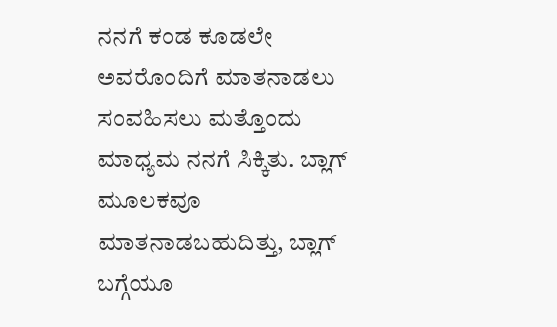ನನಗೆ ಕಂಡ ಕೂಡಲೇ ಅವರೊಂದಿಗೆ ಮಾತನಾಡಲು ಸಂವಹಿಸಲು ಮತ್ತೊಂದು ಮಾಧ್ಯಮ ನನಗೆ ಸಿಕ್ಕಿತು. ಬ್ಲಾಗ್ ಮೂಲಕವೂ ಮಾತನಾಡಬಹುದಿತ್ತು, ಬ್ಲಾಗ್ ಬಗ್ಗೆಯೂ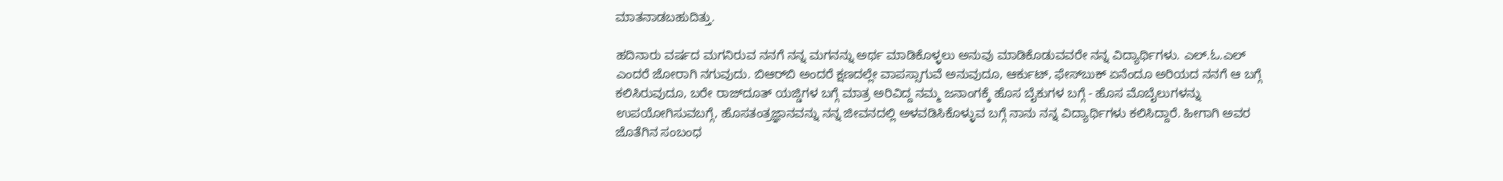ಮಾತನಾಡಬಹುದಿತ್ತು.

ಹದಿನಾರು ವರ್ಷದ ಮಗನಿರುವ ನನಗೆ ನನ್ನ ಮಗನನ್ನು ಅರ್ಥ ಮಾಡಿಕೊಳ್ಳಲು ಅನುವು ಮಾಡಿಕೊಡುವವರೇ ನನ್ನ ವಿದ್ಯಾರ್ಥಿಗಳು. ಎಲ್.ಓ.ಎಲ್ ಎಂದರೆ ಜೋರಾಗಿ ನಗುವುದು. ಬಿಆರ್‌ಬಿ ಅಂದರೆ ಕ್ಷಣದಲ್ಲೇ ವಾಪಸ್ಸಾಗುವೆ ಅನುವುದೂ, ಆರ್ಕುಟ್, ಫೇಸ್‍ಬುಕ್ ಏನೆಂದೂ ಅರಿಯದ ನನಗೆ ಆ ಬಗ್ಗೆ ಕಲಿಸಿರುವುದೂ, ಬರೇ ರಾಜ್‍ದೂತ್ ಯಜ್ಡಿಗಳ ಬಗ್ಗೆ ಮಾತ್ರ ಅರಿವಿದ್ದ ನಮ್ಮ ಜನಾಂಗಕ್ಕೆ ಹೊಸ ಬೈಕುಗಳ ಬಗ್ಗೆ - ಹೊಸ ಮೊಬೈಲುಗಳನ್ನು ಉಪಯೋಗಿಸುವಬಗ್ಗೆ, ಹೊಸತಂತ್ರಜ್ಞಾನವನ್ನು ನನ್ನ ಜೀವನದಲ್ಲಿ ಅಳವಡಿಸಿಕೊಳ್ಳುವ ಬಗ್ಗೆ ನಾನು ನನ್ನ ವಿದ್ಯಾರ್ಥಿಗಳು ಕಲಿಸಿದ್ದಾರೆ. ಹೀಗಾಗಿ ಅವರ ಜೊತೆಗಿನ ಸಂಬಂಧ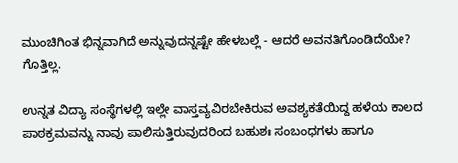ಮುಂಚಿಗಿಂತ ಭಿನ್ನವಾಗಿದೆ ಅನ್ನುವುದನ್ನಷ್ಟೇ ಹೇಳಬಲ್ಲೆ - ಆದರೆ ಅವನತಿಗೊಂಡಿದೆಯೇ? ಗೊತ್ತಿಲ್ಲ.

ಉನ್ನತ ವಿದ್ಯಾ ಸಂಸ್ಥೆಗಳಲ್ಲಿ ಇಲ್ಲೇ ವಾಸ್ತವ್ಯವಿರಬೇಕಿರುವ ಅವಶ್ಯಕತೆಯಿದ್ದ ಹಳೆಯ ಕಾಲದ ಪಾಠಕ್ರಮವನ್ನು ನಾವು ಪಾಲಿಸುತ್ತಿರುವುದರಿಂದ ಬಹುಶಃ ಸಂಬಂಧಗಳು ಹಾಗೂ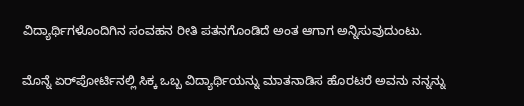ವಿದ್ಯಾರ್ಥಿಗಳೊಂದಿಗಿನ ಸಂವಹನ ರೀತಿ ಪತನಗೊಂಡಿದೆ ಅಂತ ಆಗಾಗ ಅನ್ನಿಸುವುದುಂಟು.

ಮೊನ್ನೆ ಏರ್‌ಪೋರ್ಟಿನಲ್ಲಿ ಸಿಕ್ಕ ಒಬ್ಬ ವಿದ್ಯಾರ್ಥಿಯನ್ನು ಮಾತನಾಡಿಸ ಹೊರಟರೆ ಅವನು ನನ್ನನ್ನು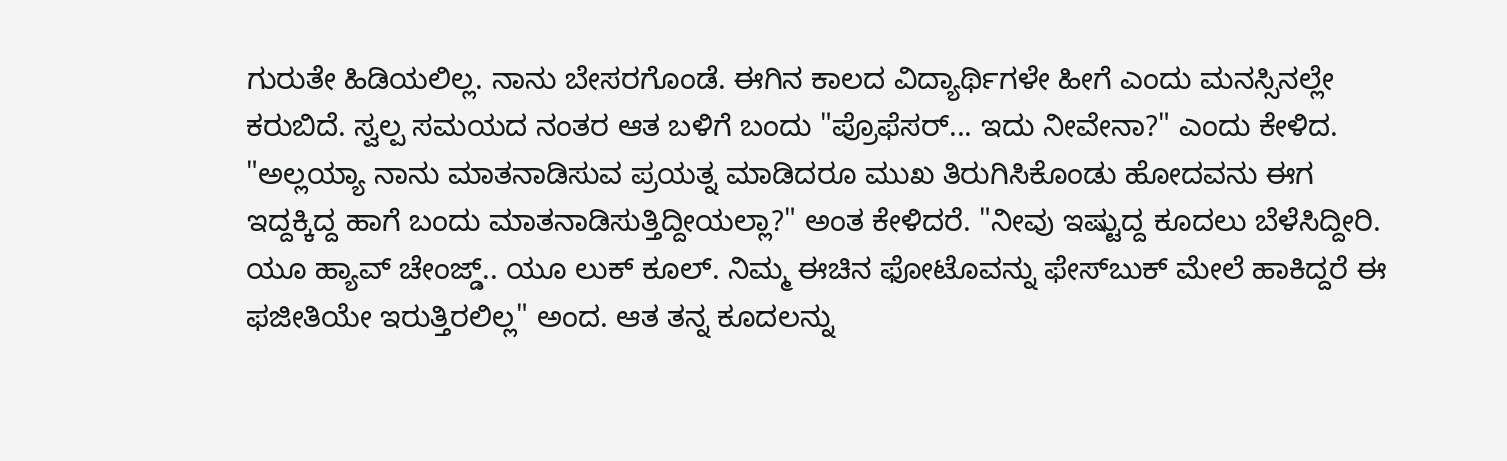ಗುರುತೇ ಹಿಡಿಯಲಿಲ್ಲ. ನಾನು ಬೇಸರಗೊಂಡೆ. ಈಗಿನ ಕಾಲದ ವಿದ್ಯಾರ್ಥಿಗಳೇ ಹೀಗೆ ಎಂದು ಮನಸ್ಸಿನಲ್ಲೇ ಕರುಬಿದೆ. ಸ್ವಲ್ಪ ಸಮಯದ ನಂತರ ಆತ ಬಳಿಗೆ ಬಂದು "ಪ್ರೊಫೆಸರ್... ಇದು ನೀವೇನಾ?" ಎಂದು ಕೇಳಿದ. "ಅಲ್ಲಯ್ಯಾ ನಾನು ಮಾತನಾಡಿಸುವ ಪ್ರಯತ್ನ ಮಾಡಿದರೂ ಮುಖ ತಿರುಗಿಸಿಕೊಂಡು ಹೋದವನು ಈಗ ಇದ್ದಕ್ಕಿದ್ದ ಹಾಗೆ ಬಂದು ಮಾತನಾಡಿಸುತ್ತಿದ್ದೀಯಲ್ಲಾ?" ಅಂತ ಕೇಳಿದರೆ. "ನೀವು ಇಷ್ಟುದ್ದ ಕೂದಲು ಬೆಳೆಸಿದ್ದೀರಿ. ಯೂ ಹ್ಯಾವ್ ಚೇಂಜ್ಡ್.. ಯೂ ಲುಕ್ ಕೂಲ್. ನಿಮ್ಮ ಈಚಿನ ಫೋಟೊವನ್ನು ಫೇಸ್‍ಬುಕ್ ಮೇಲೆ ಹಾಕಿದ್ದರೆ ಈ ಫಜೀತಿಯೇ ಇರುತ್ತಿರಲಿಲ್ಲ" ಅಂದ. ಆತ ತನ್ನ ಕೂದಲನ್ನು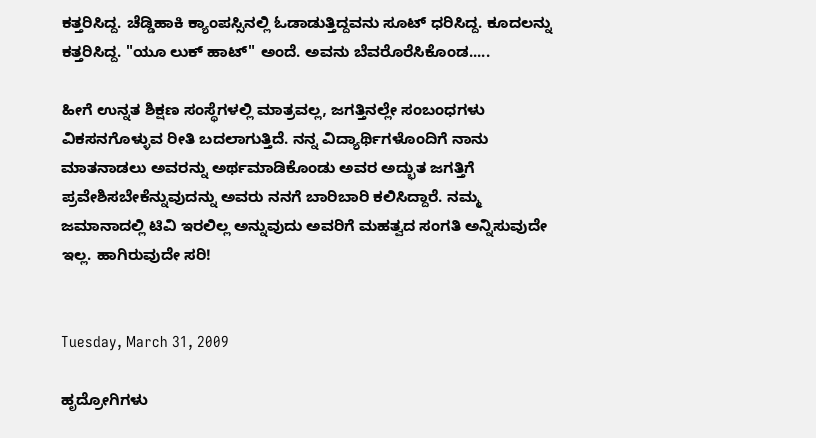ಕತ್ತರಿಸಿದ್ದ. ಚೆಡ್ಡಿಹಾಕಿ ಕ್ಯಾಂಪಸ್ಸಿನಲ್ಲಿ ಓಡಾಡುತ್ತಿದ್ದವನು ಸೂಟ್ ಧರಿಸಿದ್ದ. ಕೂದಲನ್ನು ಕತ್ತರಿಸಿದ್ದ. "ಯೂ ಲುಕ್ ಹಾಟ್" ಅಂದೆ. ಅವನು ಬೆವರೊರೆಸಿಕೊಂಡ.....

ಹೀಗೆ ಉನ್ನತ ಶಿಕ್ಷಣ ಸಂಸ್ಥೆಗಳಲ್ಲಿ ಮಾತ್ರವಲ್ಲ, ಜಗತ್ತಿನಲ್ಲೇ ಸಂಬಂಧಗಳು ವಿಕಸನಗೊಳ್ಳುವ ರೀತಿ ಬದಲಾಗುತ್ತಿದೆ. ನನ್ನ ವಿದ್ಯಾರ್ಥಿಗಳೊಂದಿಗೆ ನಾನು ಮಾತನಾಡಲು ಅವರನ್ನು ಅರ್ಥಮಾಡಿಕೊಂಡು ಅವರ ಅದ್ಭುತ ಜಗತ್ತಿಗೆ ಪ್ರವೇಶಿಸಬೇಕೆನ್ನುವುದನ್ನು ಅವರು ನನಗೆ ಬಾರಿಬಾರಿ ಕಲಿಸಿದ್ದಾರೆ. ನಮ್ಮ ಜಮಾನಾದಲ್ಲಿ ಟಿವಿ ಇರಲಿಲ್ಲ ಅನ್ನುವುದು ಅವರಿಗೆ ಮಹತ್ವದ ಸಂಗತಿ ಅನ್ನಿಸುವುದೇ ಇಲ್ಲ. ಹಾಗಿರುವುದೇ ಸರಿ!


Tuesday, March 31, 2009

ಹೃದ್ರೋಗಿಗಳು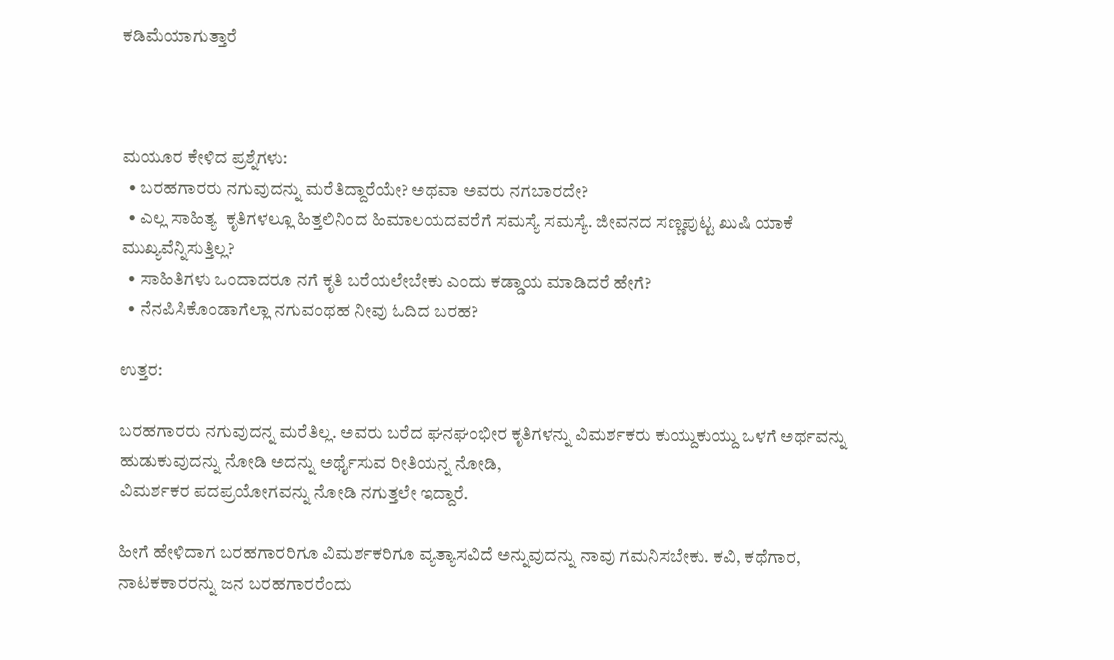ಕಡಿಮೆಯಾಗುತ್ತಾರೆ



ಮಯೂರ ಕೇಳಿದ ಪ್ರಶ್ನೆಗಳು:
  • ಬರಹಗಾರರು ನಗುವುದನ್ನು ಮರೆತಿದ್ದಾರೆಯೇ? ಅಥವಾ ಅವರು ನಗಬಾರದೇ?
  • ಎಲ್ಲ ಸಾಹಿತ್ಯ  ಕೃತಿಗಳಲ್ಲೂ ಹಿತ್ತಲಿನಿಂದ ಹಿಮಾಲಯದವರೆಗೆ ಸಮಸ್ಯೆ ಸಮಸ್ಯೆ. ಜೀವನದ ಸಣ್ಣಪುಟ್ಟ ಖುಷಿ ಯಾಕೆ ಮುಖ್ಯವೆನ್ನಿಸುತ್ತಿಲ್ಲ?
  • ಸಾಹಿತಿಗಳು ಒಂದಾದರೂ ನಗೆ ಕೃತಿ ಬರೆಯಲೇಬೇಕು ಎಂದು ಕಡ್ಡಾಯ ಮಾಡಿದರೆ ಹೇಗೆ?
  • ನೆನಪಿಸಿಕೊಂಡಾಗೆಲ್ಲಾ ನಗುವಂಥಹ ನೀವು ಓದಿದ ಬರಹ?

ಉತ್ತರ:

ಬರಹಗಾರರು ನಗುವುದನ್ನ ಮರೆತಿಲ್ಲ. ಅವರು ಬರೆದ ಘನಘಂಭೀರ ಕೃತಿಗಳನ್ನು ವಿಮರ್ಶಕರು ಕುಯ್ದುಕುಯ್ದು ಒಳಗೆ ಅರ್ಥವನ್ನು ಹುಡುಕುವುದನ್ನು ನೋಡಿ ಅದನ್ನು ಅರ್ಥೈಸುವ ರೀತಿಯನ್ನ ನೋಡಿ,
ವಿಮರ್ಶಕರ ಪದಪ್ರಯೋಗವನ್ನು ನೋಡಿ ನಗುತ್ತಲೇ ಇದ್ದಾರೆ.

ಹೀಗೆ ಹೇಳಿದಾಗ ಬರಹಗಾರರಿಗೂ ವಿಮರ್ಶಕರಿಗೂ ವ್ಯತ್ಯಾಸವಿದೆ ಅನ್ನುವುದನ್ನು ನಾವು ಗಮನಿಸಬೇಕು. ಕವಿ, ಕಥೆಗಾರ, ನಾಟಕಕಾರರನ್ನು ಜನ ಬರಹಗಾರರೆಂದು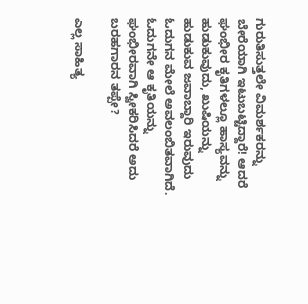ಗುರುತಿಸುತ್ತಲೇ ವಿಮರ್ಶಕರನ್ನು ಬೇರೆಯಾಗಿ ಇಟುಬಟ್ಟಿದ್ದಾರೆ! ಆದರೆ ಘಂಭೀರ ಕೃತಿಗಳಲ್ಲೂ ಹಾಸ್ಯವನ್ನು ಹುಡುಕುವುದು, ಖುಷಿಯನ್ನು ಹುಡುಕುವ ಜವಾಬ್ದಾರಿ ಇರುವುದು ಓದುಗನ ಮೇಲೆ ಅವಲಂಬಿತವಾಗಿದೆ. ಓದುಗನೇ ಆ ಕೃತಿಯನ್ನು ಘಂಭೀರವಾಗಿ ಸ್ವೀಕರಿಸಿದರೆ ಅದು ಬರಹಗಾರನ ತಪ್ಪೇ?

ಎಲ್ಲ ಸಾಹಿತ್ಯ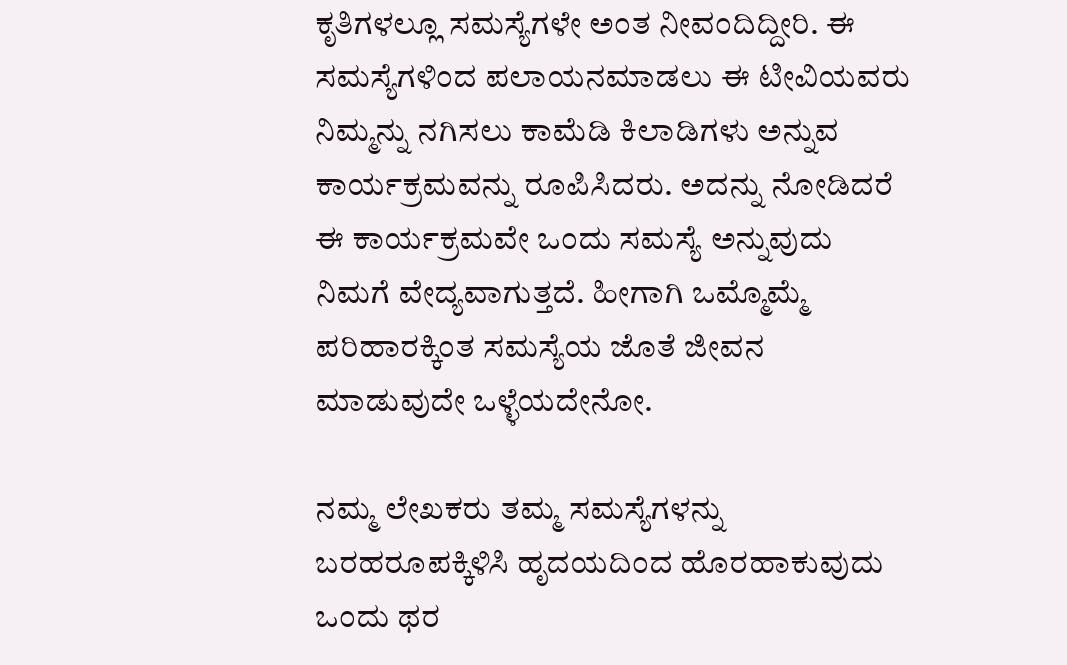ಕೃತಿಗಳಲ್ಲೂ ಸಮಸ್ಯೆಗಳೇ ಅಂತ ನೀವಂದಿದ್ದೀರಿ. ಈ ಸಮಸ್ಯೆಗಳಿಂದ ಪಲಾಯನಮಾಡಲು ಈ ಟೀವಿಯವರು ನಿಮ್ಮನ್ನು ನಗಿಸಲು ಕಾಮೆಡಿ ಕಿಲಾಡಿಗಳು ಅನ್ನುವ ಕಾರ್ಯಕ್ರಮವನ್ನು ರೂಪಿಸಿದರು. ಅದನ್ನು ನೋಡಿದರೆ ಈ ಕಾರ್ಯಕ್ರಮವೇ ಒಂದು ಸಮಸ್ಯೆ ಅನ್ನುವುದು ನಿಮಗೆ ವೇದ್ಯವಾಗುತ್ತದೆ. ಹೀಗಾಗಿ ಒಮ್ಮೊಮ್ಮೆ ಪರಿಹಾರಕ್ಕಿಂತ ಸಮಸ್ಯೆಯ ಜೊತೆ ಜೀವನ ಮಾಡುವುದೇ ಒಳ್ಳೆಯದೇನೋ.

ನಮ್ಮ ಲೇಖಕರು ತಮ್ಮ ಸಮಸ್ಯೆಗಳನ್ನು ಬರಹರೂಪಕ್ಕಿಳಿಸಿ ಹೃದಯದಿಂದ ಹೊರಹಾಕುವುದು ಒಂದು ಥರ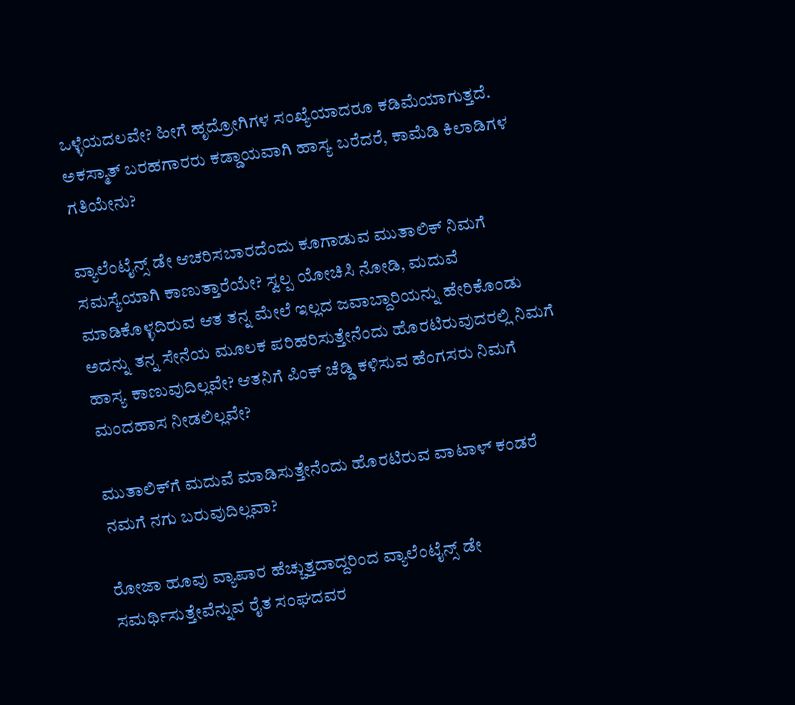ಒಳ್ಳೆಯದಲವೇ? ಹೀಗೆ ಹೃದ್ರೋಗಿಗಳ ಸಂಖ್ಯೆಯಾದರೂ ಕಡಿಮೆಯಾಗುತ್ತದೆ. ಅಕಸ್ಮಾತ್ ಬರಹಗಾರರು ಕಡ್ಡಾಯವಾಗಿ ಹಾಸ್ಯ ಬರೆದರೆ, ಕಾಮೆಡಿ ಕಿಲಾಡಿಗಳ ಗತಿಯೇನು?

ವ್ಯಾಲೆಂಟೈನ್ಸ್ ಡೇ ಆಚರಿಸಬಾರದೆಂದು ಕೂಗಾಡುವ ಮುತಾಲಿಕ್‍ ನಿಮಗೆ ಸಮಸ್ಯೆಯಾಗಿ ಕಾಣುತ್ತಾರೆಯೇ? ಸ್ವಲ್ಪ ಯೋಚಿಸಿ ನೋಡಿ, ಮದುವೆ ಮಾಡಿಕೊಳ್ಳದಿರುವ ಆತ ತನ್ನ ಮೇಲೆ ಇಲ್ಲದ ಜವಾಬ್ದಾರಿಯನ್ನು ಹೇರಿಕೊಂಡು ಅದನ್ನು ತನ್ನ ಸೇನೆಯ ಮೂಲಕ ಪರಿಹರಿಸುತ್ತೇನೆಂದು ಹೊರಟಿರುವುದರಲ್ಲಿ ನಿಮಗೆ ಹಾಸ್ಯ ಕಾಣುವುದಿಲ್ಲವೇ? ಆತನಿಗೆ ಪಿಂಕ್ ಚೆಡ್ಡಿ ಕಳಿಸುವ ಹೆಂಗಸರು ನಿಮಗೆ ಮಂದಹಾಸ ನೀಡಲಿಲ್ಲವೇ?

ಮುತಾಲಿಕ್‍ಗೆ ಮದುವೆ ಮಾಡಿಸುತ್ತೇನೆಂದು ಹೊರಟಿರುವ ವಾಟಾಳ್ ಕಂಡರೆ ನಮಗೆ ನಗು ಬರುವುದಿಲ್ಲವಾ?

ರೋಜಾ ಹೂವು ವ್ಯಾಪಾರ ಹೆಚ್ಚುತ್ತದಾದ್ದರಿಂದ ವ್ಯಾಲೆಂಟೈನ್ಸ್ ಡೇ ಸಮರ್ಥಿಸುತ್ತೇವೆನ್ನುವ ರೈತ ಸಂಘದವರ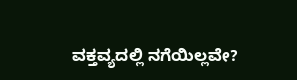ವಕ್ತವ್ಯದಲ್ಲಿ ನಗೆಯಿಲ್ಲವೇ?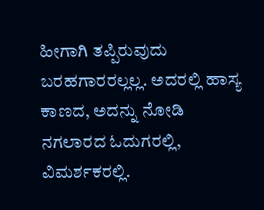ಹೀಗಾಗಿ ತಪ್ಪಿರುವುದು ಬರಹಗಾರರಲ್ಲಲ್ಲ. ಅದರಲ್ಲಿ ಹಾಸ್ಯ ಕಾಣದ, ಅದನ್ನು ನೋಡಿ ನಗಲಾರದ ಓದುಗರಲ್ಲಿ, ವಿಮರ್ಶಕರಲ್ಲಿ.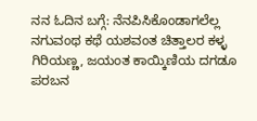ನನ ಓದಿನ ಬಗ್ಗೆ: ನೆನಪಿಸಿಕೊಂಡಾಗಲೆಲ್ಲ ನಗುವಂಥ ಕಥೆ ಯಶವಂತ ಚಿತ್ತಾಲರ ಕಳ್ಳ ಗಿರಿಯಣ್ಣ, ಜಯಂತ ಕಾಯ್ಕಿಣಿಯ ದಗಡೂ ಪರಬನ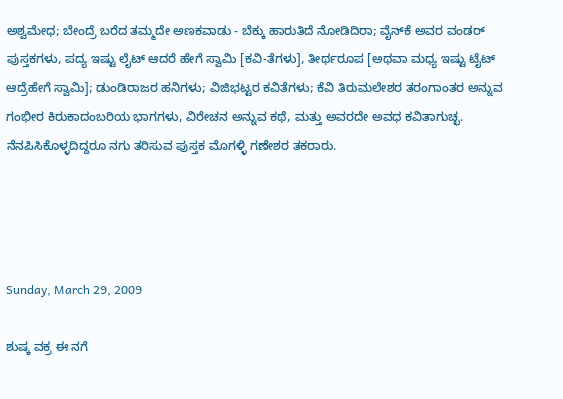ಅಶ್ವಮೇಧ; ಬೇಂದ್ರೆ ಬರೆದ ತಮ್ಮದೇ ಅಣಕವಾಡು - ಬೆಕ್ಕು ಹಾರುತಿದೆ ನೋಡಿದಿರಾ; ವೈನ್‍ಕೆ ಅವರ ವಂಡರ್ ಪುಸ್ತಕಗಳು, ಪದ್ಯ ಇಷ್ಟು ಲೈಟ್ ಆದರೆ ಹೇಗೆ ಸ್ವಾಮಿ [ಕವಿ-ತೆಗಳು], ತೀರ್ಥರೂಪ [ಅಥವಾ ಮಧ್ಯ ಇಷ್ಟು ಟೈಟ್ ಆದ್ರೆಹೇಗೆ ಸ್ವಾಮಿ]; ಡುಂಡಿರಾಜರ ಹನಿಗಳು; ವಿಜಿಭಟ್ಟರ ಕವಿತೆಗಳು; ಕೆವಿ ತಿರುಮಲೇಶರ ತರಂಗಾಂತರ ಅನ್ನುವ ಗಂಭೀರ ಕಿರುಕಾದಂಬರಿಯ ಭಾಗಗಳು, ವಿರೇಚನ ಅನ್ನುವ ಕಥೆ, ಮತ್ತು ಅವರದೇ ಅವಧ ಕವಿತಾಗುಚ್ಛ. ನೆನಪಿಸಿಕೊಳ್ಳದಿದ್ದರೂ ನಗು ತರಿಸುವ ಪುಸ್ತಕ ಮೊಗಳ್ಳಿ ಗಣೇಶರ ತಕರಾರು.




Sunday, March 29, 2009

ಶುಷ್ಕ ವಕ್ರ ಈ ನಗೆ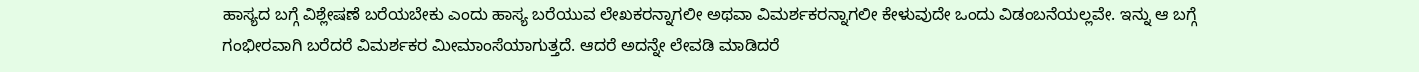ಹಾಸ್ಯದ ಬಗ್ಗೆ ವಿಶ್ಲೇಷಣೆ ಬರೆಯಬೇಕು ಎಂದು ಹಾಸ್ಯ ಬರೆಯುವ ಲೇಖಕರನ್ನಾಗಲೀ ಅಥವಾ ವಿಮರ್ಶಕರನ್ನಾಗಲೀ ಕೇಳುವುದೇ ಒಂದು ವಿಡಂಬನೆಯಲ್ಲವೇ. ಇನ್ನು ಆ ಬಗ್ಗೆ ಗಂಭೀರವಾಗಿ ಬರೆದರೆ ವಿಮರ್ಶಕರ ಮೀಮಾಂಸೆಯಾಗುತ್ತದೆ. ಆದರೆ ಅದನ್ನೇ ಲೇವಡಿ ಮಾಡಿದರೆ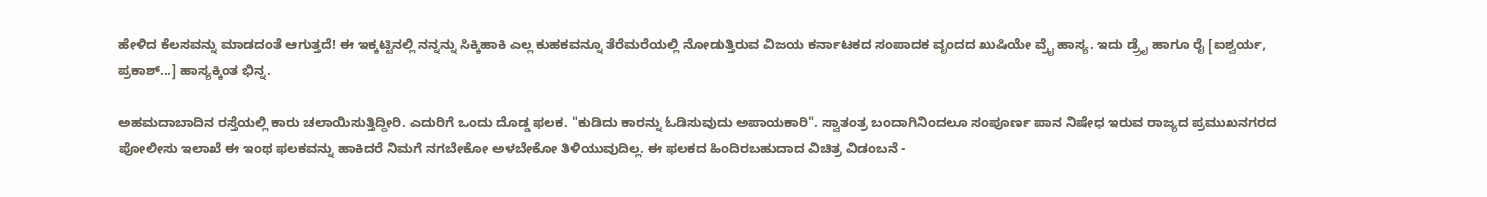ಹೇಳಿದ ಕೆಲಸವನ್ನು ಮಾಡದಂತೆ ಆಗುತ್ತದೆ! ಈ ಇಕ್ಕಟ್ಟಿನಲ್ಲಿ ನನ್ನನ್ನು ಸಿಕ್ಕಿಹಾಕಿ ಎಲ್ಲ ಕುಹಕವನ್ನೂ ತೆರೆಮರೆಯಲ್ಲಿ ನೋಡುತ್ತಿರುವ ವಿಜಯ ಕರ್ನಾಟಕದ ಸಂಪಾದಕ ವೃಂದದ ಖುಷಿಯೇ ವ್ರೈ ಹಾಸ್ಯ. ಇದು ಡ್ರ್ರೈ ಹಾಗೂ ರೈ [ಐಶ್ವರ್ಯ, ಪ್ರಕಾಶ್...] ಹಾಸ್ಯಕ್ಕಿಂತ ಭಿನ್ನ.

ಅಹಮದಾಬಾದಿನ ರಸ್ತೆಯಲ್ಲಿ ಕಾರು ಚಲಾಯಿಸುತ್ತಿದ್ದೀರಿ. ಎದುರಿಗೆ ಒಂದು ದೊಡ್ಡ ಫಲಕ. "ಕುಡಿದು ಕಾರನ್ನು ಓಡಿಸುವುದು ಅಪಾಯಕಾರಿ". ಸ್ವಾತಂತ್ರ ಬಂದಾಗಿನಿಂದಲೂ ಸಂಪೂರ್ಣ ಪಾನ ನಿಷೇಧ ಇರುವ ರಾಜ್ಯದ ಪ್ರಮುಖನಗರದ ಪೋಲೀಸು ಇಲಾಖೆ ಈ ಇಂಥ ಫಲಕವನ್ನು ಹಾಕಿದರೆ ನಿಮಗೆ ನಗಬೇಕೋ ಅಳಬೇಕೋ ತಿಳಿಯುವುದಿಲ್ಲ. ಈ ಫಲಕದ ಹಿಂದಿರಬಹುದಾದ ವಿಚಿತ್ರ ವಿಡಂಬನೆ -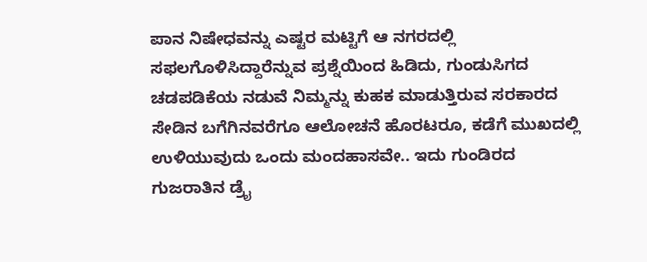ಪಾನ ನಿಷೇಧವನ್ನು ಎಷ್ಟರ ಮಟ್ಟಿಗೆ ಆ ನಗರದಲ್ಲಿ ಸಫಲಗೊಳಿಸಿದ್ದಾರೆನ್ನುವ ಪ್ರಶ್ನೆಯಿಂದ ಹಿಡಿದು, ಗುಂಡುಸಿಗದ ಚಡಪಡಿಕೆಯ ನಡುವೆ ನಿಮ್ಮನ್ನು ಕುಹಕ ಮಾಡುತ್ತಿರುವ ಸರಕಾರದ ಸೇಡಿನ ಬಗೆಗಿನವರೆಗೂ ಆಲೋಚನೆ ಹೊರಟರೂ, ಕಡೆಗೆ ಮುಖದಲ್ಲಿ ಉಳಿಯುವುದು ಒಂದು ಮಂದಹಾಸವೇ.. ಇದು ಗುಂಡಿರದ ಗುಜರಾತಿನ ಡ್ರೈ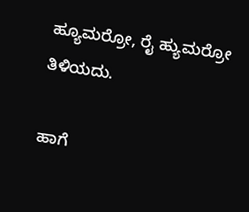ಹ್ಯೂಮರ್ರೋ, ರೈ ಹ್ಯುಮರ್ರೋ ತಿಳಿಯದು.

ಹಾಗೆ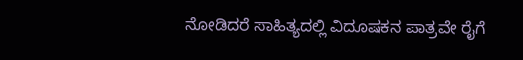ನೋಡಿದರೆ ಸಾಹಿತ್ಯದಲ್ಲಿ ವಿದೂಷಕನ ಪಾತ್ರವೇ ರೈಗೆ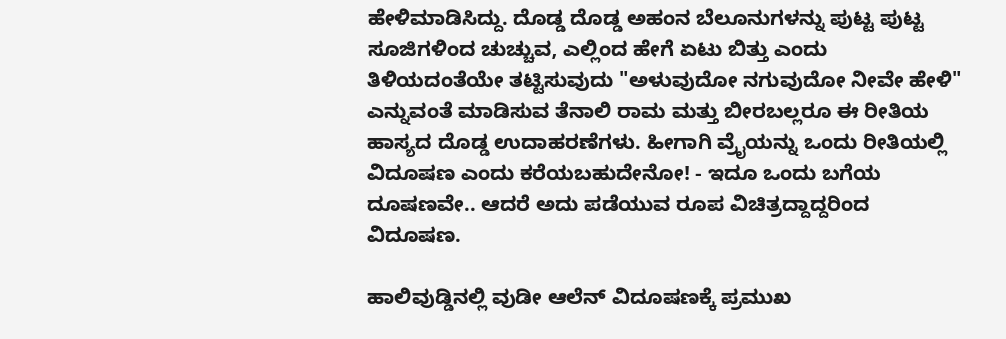ಹೇಳಿಮಾಡಿಸಿದ್ದು. ದೊಡ್ಡ ದೊಡ್ಡ ಅಹಂನ ಬೆಲೂನುಗಳನ್ನು ಪುಟ್ಟ ಪುಟ್ಟ ಸೂಜಿಗಳಿಂದ ಚುಚ್ಚುವ, ಎಲ್ಲಿಂದ ಹೇಗೆ ಏಟು ಬಿತ್ತು ಎಂದು ತಿಳಿಯದಂತೆಯೇ ತಟ್ಟಿಸುವುದು "ಅಳುವುದೋ ನಗುವುದೋ ನೀವೇ ಹೇಳಿ" ಎನ್ನುವಂತೆ ಮಾಡಿಸುವ ತೆನಾಲಿ ರಾಮ ಮತ್ತು ಬೀರಬಲ್ಲರೂ ಈ ರೀತಿಯ ಹಾಸ್ಯದ ದೊಡ್ಡ ಉದಾಹರಣೆಗಳು. ಹೀಗಾಗಿ ವ್ರೈಯನ್ನು ಒಂದು ರೀತಿಯಲ್ಲಿ ವಿದೂಷಣ ಎಂದು ಕರೆಯಬಹುದೇನೋ! - ಇದೂ ಒಂದು ಬಗೆಯ ದೂಷಣವೇ.. ಆದರೆ ಅದು ಪಡೆಯುವ ರೂಪ ವಿಚಿತ್ರದ್ದಾದ್ದರಿಂದ ವಿದೂಷಣ.

ಹಾಲಿವುಡ್ಡಿನಲ್ಲಿ ವುಡೀ ಆಲೆನ್ ವಿದೂಷಣಕ್ಕೆ ಪ್ರಮುಖ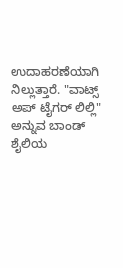ಉದಾಹರಣೆಯಾಗಿ ನಿಲ್ಲುತ್ತಾರೆ. "ವಾಟ್ಸ್ ಅಪ್ ಟೈಗರ್ ಲಿಲ್ಲಿ" ಅನ್ನುವ ಬಾಂಡ್ ಶೈಲಿಯ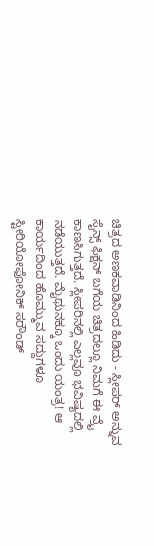ಚಿತ್ರದ ಅಣಕವಾಡಿನಿಂದ ಹಿಡಿದು - ಸ್ಲೀಪರ್ ಅನ್ನುವ ಸೈನ್ಸ್ ಫಿಕ್ಷನ್ ಬಗೆಯ ಚಿತ್ರದಲ್ಲೂ ನಿಮಗೆ ಈ ವ್ರೈ ಕಾಣಸಿಗುತ್ತದೆ. ಸ್ಲೀಪರಿನಲ್ಲಿ ಎಲ್ಲವೂ ಭವಿಷ್ಯದಲ್ಲಿ ನಡೆಯುತ್ತದೆ. ಮೈಥುನಕ್ಕೂ ಒಂದು ಯಂತ್ರ! ಆ ಕಾರ್ಯದಿಂದ ಹೊಮ್ಮುವ ಸದ್ದುಗಳೂ ಸ್ಟೀರಿಯೋಫೋನಿಕ್ ಸರೌಂಡ್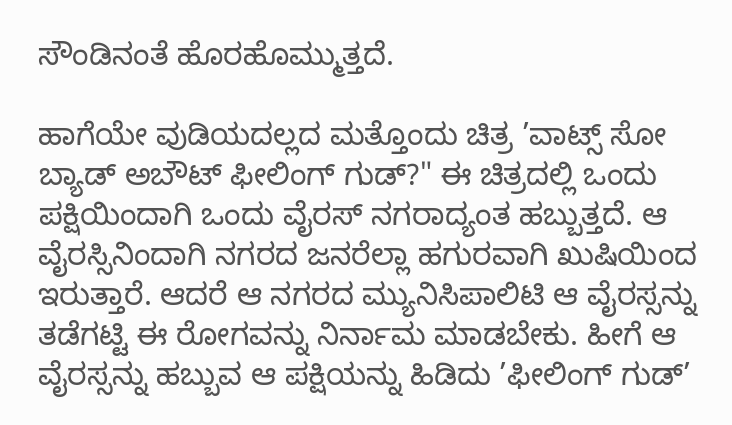ಸೌಂಡಿನಂತೆ ಹೊರಹೊಮ್ಮುತ್ತದೆ.

ಹಾಗೆಯೇ ವುಡಿಯದಲ್ಲದ ಮತ್ತೊಂದು ಚಿತ್ರ ’ವಾಟ್ಸ್ ಸೋ ಬ್ಯಾಡ್ ಅಬೌಟ್ ಫೀಲಿಂಗ್ ಗುಡ್?" ಈ ಚಿತ್ರದಲ್ಲಿ ಒಂದು ಪಕ್ಷಿಯಿಂದಾಗಿ ಒಂದು ವೈರಸ್ ನಗರಾದ್ಯಂತ ಹಬ್ಬುತ್ತದೆ. ಆ ವೈರಸ್ಸಿನಿಂದಾಗಿ ನಗರದ ಜನರೆಲ್ಲಾ ಹಗುರವಾಗಿ ಖುಷಿಯಿಂದ ಇರುತ್ತಾರೆ. ಆದರೆ ಆ ನಗರದ ಮ್ಯುನಿಸಿಪಾಲಿಟಿ ಆ ವೈರಸ್ಸನ್ನು ತಡೆಗಟ್ಟಿ ಈ ರೋಗವನ್ನು ನಿರ್ನಾಮ ಮಾಡಬೇಕು. ಹೀಗೆ ಆ ವೈರಸ್ಸನ್ನು ಹಬ್ಬುವ ಆ ಪಕ್ಷಿಯನ್ನು ಹಿಡಿದು ’ಫೀಲಿಂಗ್ ಗುಡ್’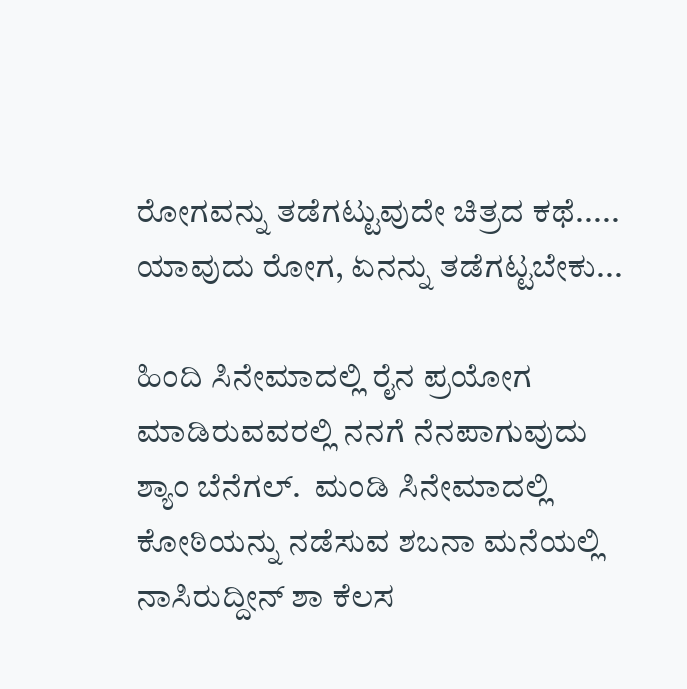ರೋಗವನ್ನು ತಡೆಗಟ್ಟುವುದೇ ಚಿತ್ರದ ಕಥೆ..... ಯಾವುದು ರೋಗ, ಏನನ್ನು ತಡೆಗಟ್ಟಬೇಕು...

ಹಿಂದಿ ಸಿನೇಮಾದಲ್ಲಿ ರೈನ ಪ್ರಯೋಗ ಮಾಡಿರುವವರಲ್ಲಿ ನನಗೆ ನೆನಪಾಗುವುದು ಶ್ಯಾಂ ಬೆನೆಗಲ್.  ಮಂಡಿ ಸಿನೇಮಾದಲ್ಲಿ ಕೋಠಿಯನ್ನು ನಡೆಸುವ ಶಬನಾ ಮನೆಯಲ್ಲಿ ನಾಸಿರುದ್ದೀನ್ ಶಾ ಕೆಲಸ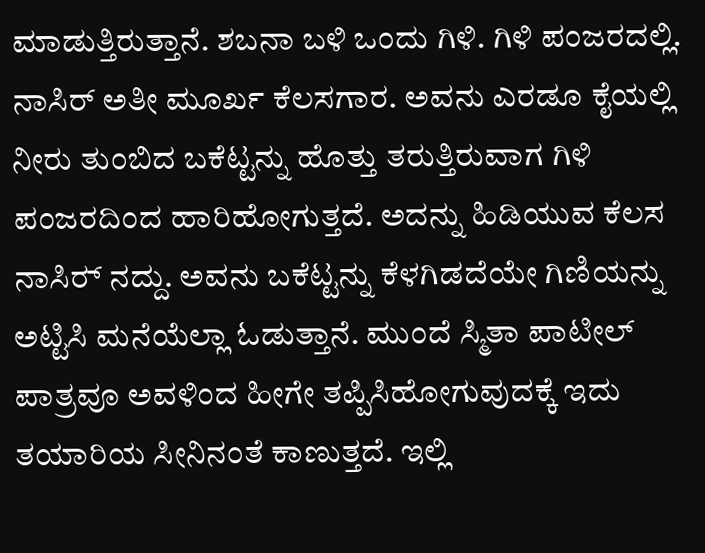ಮಾಡುತ್ತಿರುತ್ತಾನೆ. ಶಬನಾ ಬಳಿ ಒಂದು ಗಿಳಿ. ಗಿಳಿ ಪಂಜರದಲ್ಲಿ. ನಾಸಿರ್ ಅತೀ ಮೂರ್ಖ ಕೆಲಸಗಾರ. ಅವನು ಎರಡೂ ಕೈಯಲ್ಲಿ ನೀರು ತುಂಬಿದ ಬಕೆಟ್ಟನ್ನು ಹೊತ್ತು ತರುತ್ತಿರುವಾಗ ಗಿಳಿ ಪಂಜರದಿಂದ ಹಾರಿಹೋಗುತ್ತದೆ. ಅದನ್ನು ಹಿಡಿಯುವ ಕೆಲಸ ನಾಸಿರ್‍ ನದ್ದು. ಅವನು ಬಕೆಟ್ಟನ್ನು ಕೆಳಗಿಡದೆಯೇ ಗಿಣಿಯನ್ನು ಅಟ್ಟಿಸಿ ಮನೆಯೆಲ್ಲಾ ಓಡುತ್ತಾನೆ. ಮುಂದೆ ಸ್ಮಿತಾ ಪಾಟೀಲ್ ಪಾತ್ರವೂ ಅವಳಿಂದ ಹೀಗೇ ತಪ್ಪಿಸಿಹೋಗುವುದಕ್ಕೆ ಇದು ತಯಾರಿಯ ಸೀನಿನಂತೆ ಕಾಣುತ್ತದೆ. ಇಲ್ಲಿ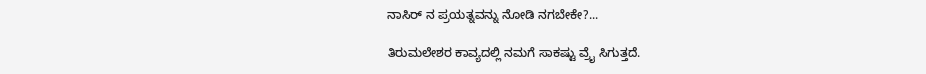ನಾಸಿರ್ ನ ಪ್ರಯತ್ನವನ್ನು ನೋಡಿ ನಗಬೇಕೇ?...

ತಿರುಮಲೇಶರ ಕಾವ್ಯದಲ್ಲಿ ನಮಗೆ ಸಾಕಷ್ಟು ವ್ರೈ ಸಿಗುತ್ತದೆ.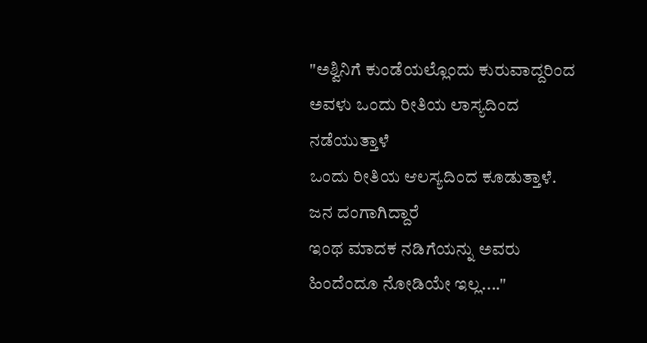"ಅಶ್ವಿನಿಗೆ ಕುಂಡೆಯಲ್ಲೊಂದು ಕುರುವಾದ್ದರಿಂದ
ಅವಳು ಒಂದು ರೀತಿಯ ಲಾಸ್ಯದಿಂದ ನಡೆಯುತ್ತಾಳೆ
ಒಂದು ರೀತಿಯ ಆಲಸ್ಯದಿಂದ ಕೂಡುತ್ತಾಳೆ.
ಜನ ದಂಗಾಗಿದ್ದಾರೆ
ಇಂಥ ಮಾದಕ ನಡಿಗೆಯನ್ನು ಅವರು ಹಿಂದೆಂದೂ ನೋಡಿಯೇ ಇಲ್ಲ...."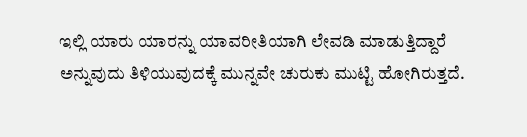ಇಲ್ಲಿ ಯಾರು ಯಾರನ್ನು ಯಾವರೀತಿಯಾಗಿ ಲೇವಡಿ ಮಾಡುತ್ತಿದ್ದಾರೆ ಅನ್ನುವುದು ತಿಳಿಯುವುದಕ್ಕೆ ಮುನ್ನವೇ ಚುರುಕು ಮುಟ್ಟಿ ಹೋಗಿರುತ್ತದೆ.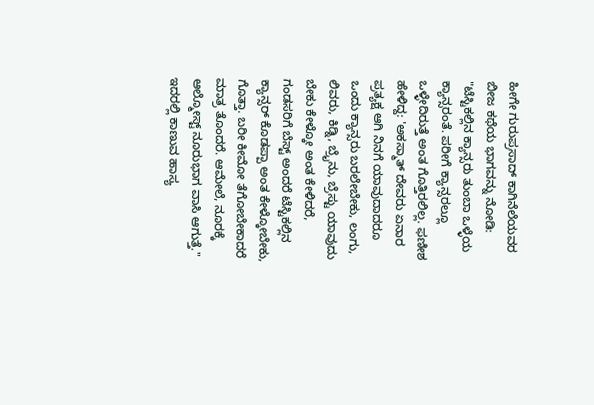ಹೀಗೇ ಗುರುಪ್ರಸಾದ್ ಕಾಗಿನೆಲೆಯವರ ಬೀಜ ಕಥೆಯ ಭಾಗವನ್ನು ನೋಡಿ:
"ಟೆಸ್ಟಿಕಲ್ಲಿನ ಕ್ಯಾನ್ಸರು ತುಂಬಾ ಒಳ್ಳೆಯ ಕ್ಯಾನ್ಸರಂತೆ. ಪರೀಗೆ ಕ್ಯಾನ್ಸರಲ್ಲೂ ಒಳ್ಳೇದಿರುತ್ತೆ ಅಂತ ಗೊತ್ತಿರಲಿಲ್ಲ. ಫಣೀಶ ಹೇಳಿದ್ದ: 'ಅಕಸ್ಮಾತ್ ದೇವರು ಏನಾರ ಪ್ರತ್ಯಕ್ಷ ಆಗಿ ನಿನಗೆ ಯಾವುದಾದರೂ ಒಂದು ಕ್ಯಾನ್ಸರು ಬರಲೇಬೇಕು, ಲಂಗು, ಲಿವರು, ಕಿಡ್ನಿ, ಬ್ರೈನು, ಬ್ರೆಸ್ಟು ಯಾವುದು ಬೇಕು ಕೇಳ್ಕೋ ಅಂತ ಕೇಳಿದರೆ, ಗಂಡಸರಿಗೆ ಬೆಸ್ಟ್ ಅಂದರೆ ಟೆಸ್ಟಿಕಲ್ಲಿನ ಕ್ಯಾನ್ಸರ್ ಕೊಡಪ್ಪಾ ಅಂತ ಕೇಳ್ಕೋಬೇಕು, ಗೊತ್ತಾ. ಬರೀ ಕೀಮೋ ತೆಗೋಬೇಕಾದರೆ ಮಾತ್ರ ತೊಂದರೆ. ಆಮೇಲೆ, ನೂರಕ್ಕೆ ಆಲ್ಮೋಸ್ಟ್ ನೂರುಭಾಗ ವಾಸಿ ಆಗುತ್ತೆ." ಇದರಲ್ಲಿ ಕಾಣುವ ಹಾಸ್ಯ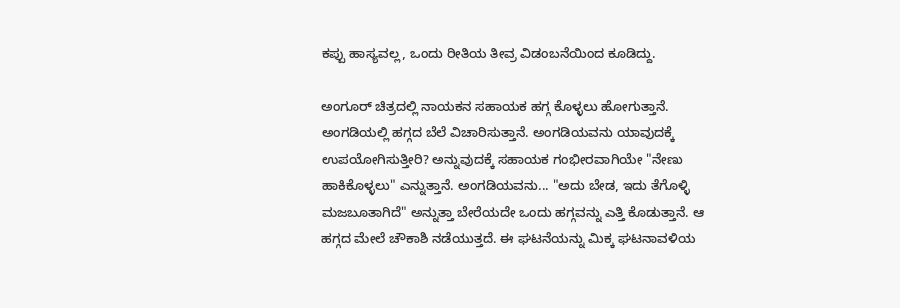ಕಪ್ಪು ಹಾಸ್ಯವಲ್ಲ, ಒಂದು ರೀತಿಯ ತೀವ್ರ ವಿಡಂಬನೆಯಿಂದ ಕೂಡಿದ್ದು.

ಅಂಗೂರ್ ಚಿತ್ರದಲ್ಲಿ ನಾಯಕನ ಸಹಾಯಕ ಹಗ್ಗ ಕೊಳ್ಳಲು ಹೋಗುತ್ತಾನೆ. ಅಂಗಡಿಯಲ್ಲಿ ಹಗ್ಗದ ಬೆಲೆ ವಿಚಾರಿಸುತ್ತಾನೆ. ಅಂಗಡಿಯವನು ಯಾವುದಕ್ಕೆ ಉಪಯೋಗಿಸುತ್ತೀರಿ? ಅನ್ನುವುದಕ್ಕೆ ಸಹಾಯಕ ಗಂಭೀರವಾಗಿಯೇ "ನೇಣು ಹಾಕಿಕೊಳ್ಳಲು" ಎನ್ನುತ್ತಾನೆ. ಅಂಗಡಿಯವನು... "ಅದು ಬೇಡ, ಇದು ತೆಗೊಳ್ಳಿ ಮಜಬೂತಾಗಿದೆ" ಅನ್ನುತ್ತಾ ಬೇರೆಯದೇ ಒಂದು ಹಗ್ಗವನ್ನು ಎತ್ತಿ ಕೊಡುತ್ತಾನೆ. ಆ ಹಗ್ಗದ ಮೇಲೆ ಚೌಕಾಶಿ ನಡೆಯುತ್ತದೆ. ಈ ಘಟನೆಯನ್ನು ಮಿಕ್ಕ ಘಟನಾವಳಿಯ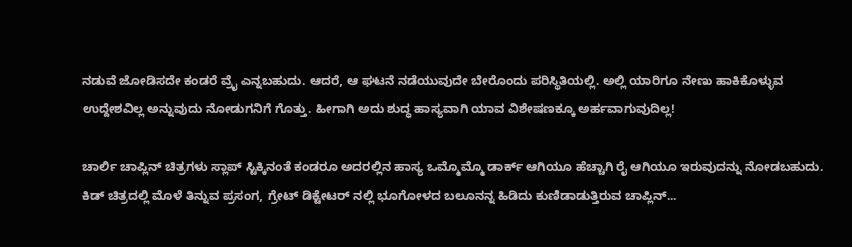ನಡುವೆ ಜೋಡಿಸದೇ ಕಂಡರೆ ವ್ರೈ ಎನ್ನಬಹುದು. ಆದರೆ, ಆ ಘಟನೆ ನಡೆಯುವುದೇ ಬೇರೊಂದು ಪರಿಸ್ಥಿತಿಯಲ್ಲಿ. ಅಲ್ಲಿ ಯಾರಿಗೂ ನೇಣು ಹಾಕಿಕೊಳ್ಳುವ ಉದ್ದೇಶವಿಲ್ಲ ಅನ್ನುವುದು ನೋಡುಗನಿಗೆ ಗೊತ್ತು. ಹೀಗಾಗಿ ಅದು ಶುದ್ಧ ಹಾಸ್ಯವಾಗಿ ಯಾವ ವಿಶೇಷಣಕ್ಕೂ ಅರ್ಹವಾಗುವುದಿಲ್ಲ!

ಚಾರ್ಲಿ ಚಾಪ್ಲಿನ್ ಚಿತ್ರಗಳು ಸ್ಲಾಪ್ ಸ್ಟಿಕ್ಕಿನಂತೆ ಕಂಡರೂ ಅದರಲ್ಲಿನ ಹಾಸ್ಯ ಒಮ್ಮೊಮ್ಮೊ ಡಾರ್ಕ್ ಆಗಿಯೂ ಹೆಚ್ಚಾಗಿ ರೈ ಆಗಿಯೂ ಇರುವುದನ್ನು ನೋಡಬಹುದು. ಕಿಡ್ ಚಿತ್ರದಲ್ಲಿ ಮೊಳೆ ತಿನ್ನುವ ಪ್ರಸಂಗ, ಗ್ರೇಟ್ ಡಿಕ್ಟೇಟರ್ ನಲ್ಲಿ ಭೂಗೋಳದ ಬಲೂನನ್ನ ಹಿಡಿದು ಕುಣಿಡಾಡುತ್ತಿರುವ ಚಾಪ್ಲಿನ್...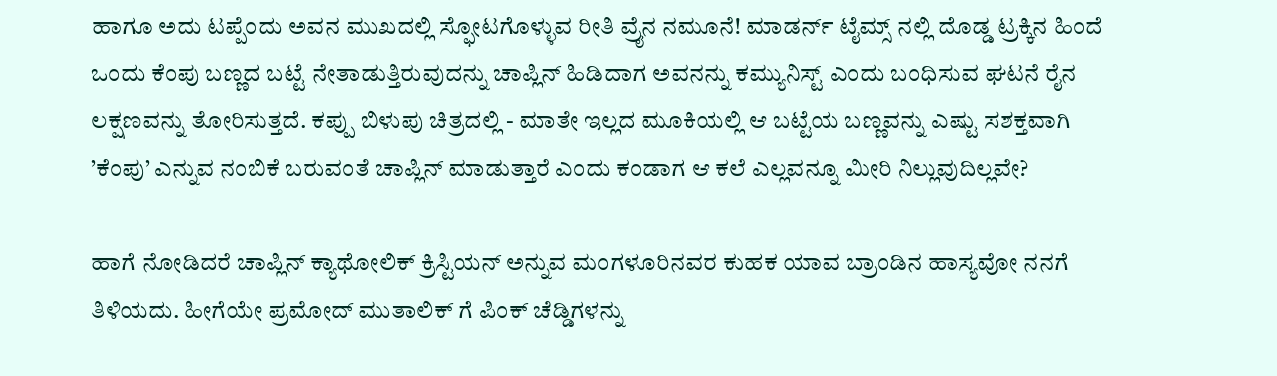ಹಾಗೂ ಅದು ಟಪ್ಪೆಂದು ಅವನ ಮುಖದಲ್ಲಿ ಸ್ಫೋಟಗೊಳ್ಳುವ ರೀತಿ ವ್ರೈನ ನಮೂನೆ! ಮಾಡರ್ನ್ ಟೈಮ್ಸ್ ನಲ್ಲಿ ದೊಡ್ಡ ಟ್ರಕ್ಕಿನ ಹಿಂದೆ ಒಂದು ಕೆಂಪು ಬಣ್ಣದ ಬಟ್ಟೆ ನೇತಾಡುತ್ತಿರುವುದನ್ನು ಚಾಪ್ಲಿನ್ ಹಿಡಿದಾಗ ಅವನನ್ನು ಕಮ್ಯುನಿಸ್ಟ್ ಎಂದು ಬಂಧಿಸುವ ಘಟನೆ ರೈನ ಲಕ್ಷಣವನ್ನು ತೋರಿಸುತ್ತದೆ. ಕಪ್ಪು ಬಿಳುಪು ಚಿತ್ರದಲ್ಲಿ - ಮಾತೇ ಇಲ್ಲದ ಮೂಕಿಯಲ್ಲಿ ಆ ಬಟ್ಟೆಯ ಬಣ್ಣವನ್ನು ಎಷ್ಟು ಸಶಕ್ತವಾಗಿ ’ಕೆಂಪು’ ಎನ್ನುವ ನಂಬಿಕೆ ಬರುವಂತೆ ಚಾಪ್ಲಿನ್ ಮಾಡುತ್ತಾರೆ ಎಂದು ಕಂಡಾಗ ಆ ಕಲೆ ಎಲ್ಲವನ್ನೂ ಮೀರಿ ನಿಲ್ಲುವುದಿಲ್ಲವೇ?

ಹಾಗೆ ನೋಡಿದರೆ ಚಾಪ್ಲಿನ್ ಕ್ಯಾಥೋಲಿಕ್ ಕ್ರಿಸ್ಟಿಯನ್ ಅನ್ನುವ ಮಂಗಳೂರಿನವರ ಕುಹಕ ಯಾವ ಬ್ರಾಂಡಿನ ಹಾಸ್ಯವೋ ನನಗೆ ತಿಳಿಯದು. ಹೀಗೆಯೇ ಪ್ರಮೋದ್ ಮುತಾಲಿಕ್ ಗೆ ಪಿಂಕ್ ಚೆಡ್ಡಿಗಳನ್ನು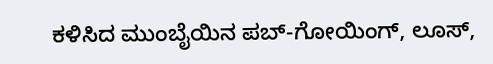ಕಳಿಸಿದ ಮುಂಬೈಯಿನ ಪಬ್-ಗೋಯಿಂಗ್, ಲೂಸ್,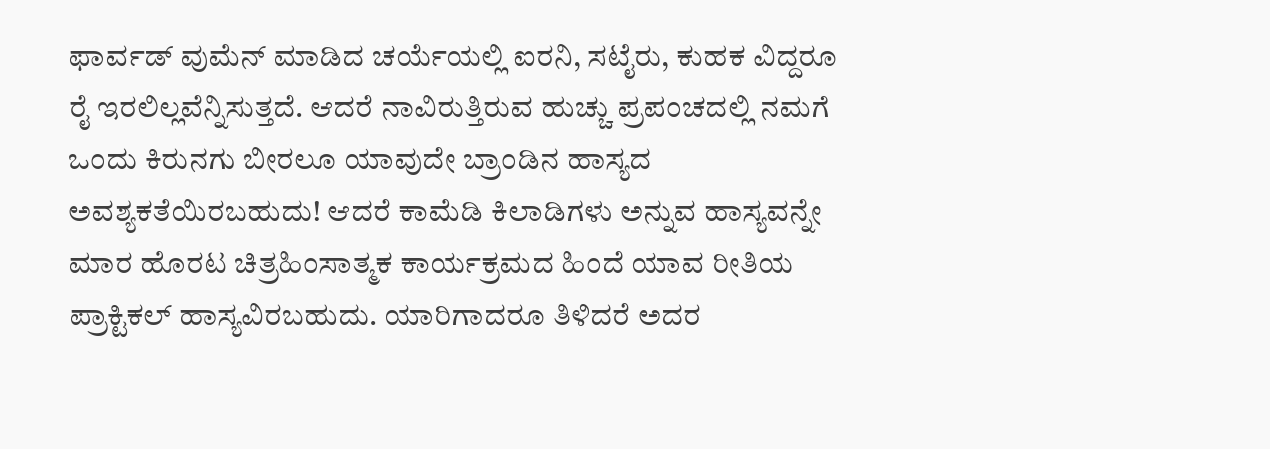ಫಾರ್ವಡ್ ವುಮೆನ್ ಮಾಡಿದ ಚರ್ಯೆಯಲ್ಲಿ ಐರನಿ, ಸಟೈರು, ಕುಹಕ ವಿದ್ದರೂ ರೈ ಇರಲಿಲ್ಲವೆನ್ನಿಸುತ್ತದೆ. ಆದರೆ ನಾವಿರುತ್ತಿರುವ ಹುಚ್ಚು ಪ್ರಪಂಚದಲ್ಲಿ ನಮಗೆ ಒಂದು ಕಿರುನಗು ಬೀರಲೂ ಯಾವುದೇ ಬ್ರಾಂಡಿನ ಹಾಸ್ಯದ ಅವಶ್ಯಕತೆಯಿರಬಹುದು! ಆದರೆ ಕಾಮೆಡಿ ಕಿಲಾಡಿಗಳು ಅನ್ನುವ ಹಾಸ್ಯವನ್ನೇ ಮಾರ ಹೊರಟ ಚಿತ್ರಹಿಂಸಾತ್ಮಕ ಕಾರ್ಯಕ್ರಮದ ಹಿಂದೆ ಯಾವ ರೀತಿಯ ಪ್ರಾಕ್ಟಿಕಲ್ ಹಾಸ್ಯವಿರಬಹುದು. ಯಾರಿಗಾದರೂ ತಿಳಿದರೆ ಅದರ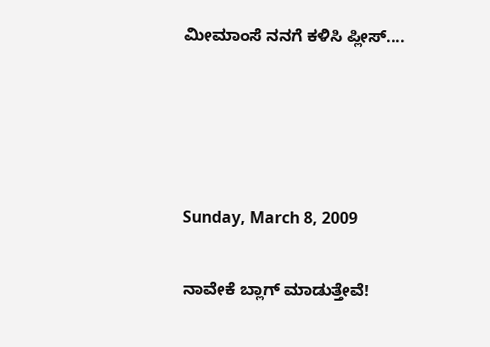ಮೀಮಾಂಸೆ ನನಗೆ ಕಳಿಸಿ ಪ್ಲೀಸ್....




Sunday, March 8, 2009

ನಾವೇಕೆ ಬ್ಲಾಗ್ ಮಾಡುತ್ತೇವೆ!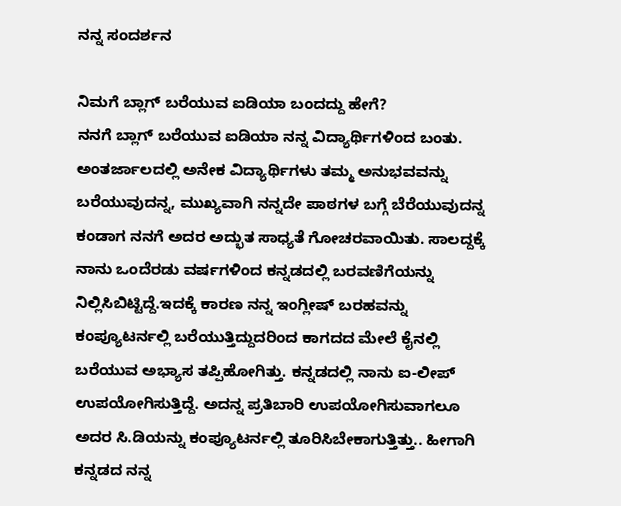ನನ್ನ ಸಂದರ್ಶನ

ನಿಮಗೆ ಬ್ಲಾಗ್ ಬರೆಯುವ ಐಡಿಯಾ ಬಂದದ್ದು ಹೇಗೆ?
ನನಗೆ ಬ್ಲಾಗ್ ಬರೆಯುವ ಐಡಿಯಾ ನನ್ನ ವಿದ್ಯಾರ್ಥಿಗಳಿಂದ ಬಂತು. ಅಂತರ್ಜಾಲದಲ್ಲಿ ಅನೇಕ ವಿದ್ಯಾರ್ಥಿಗಳು ತಮ್ಮ ಅನುಭವವನ್ನು ಬರೆಯುವುದನ್ನ, ಮುಖ್ಯವಾಗಿ ನನ್ನದೇ ಪಾಠಗಳ ಬಗ್ಗೆ ಬೆರೆಯುವುದನ್ನ ಕಂಡಾಗ ನನಗೆ ಅದರ ಅದ್ಭುತ ಸಾಧ್ಯತೆ ಗೋಚರವಾಯಿತು. ಸಾಲದ್ದಕ್ಕೆ ನಾನು ಒಂದೆರಡು ವರ್ಷಗಳಿಂದ ಕನ್ನಡದಲ್ಲಿ ಬರವಣಿಗೆಯನ್ನು ನಿಲ್ಲಿಸಿಬಿಟ್ಟಿದ್ದೆ.ಇದಕ್ಕೆ ಕಾರಣ ನನ್ನ ಇಂಗ್ಲೀಷ್ ಬರಹವನ್ನು ಕಂಪ್ಯೂಟರ್ನಲ್ಲಿ ಬರೆಯುತ್ತಿದ್ದುದರಿಂದ ಕಾಗದದ ಮೇಲೆ ಕೈನಲ್ಲಿ ಬರೆಯುವ ಅಭ್ಯಾಸ ತಪ್ಪಿಹೋಗಿತ್ತು. ಕನ್ನಡದಲ್ಲಿ ನಾನು ಐ-ಲೀಪ್ ಉಪಯೋಗಿಸುತ್ತಿದ್ದೆ. ಅದನ್ನ ಪ್ರತಿಬಾರಿ ಉಪಯೋಗಿಸುವಾಗಲೂ ಅದರ ಸಿ.ಡಿಯನ್ನು ಕಂಪ್ಯೂಟರ್ನಲ್ಲಿ ತೂರಿಸಿಬೇಕಾಗುತ್ತಿತ್ತು.. ಹೀಗಾಗಿ ಕನ್ನಡದ ನನ್ನ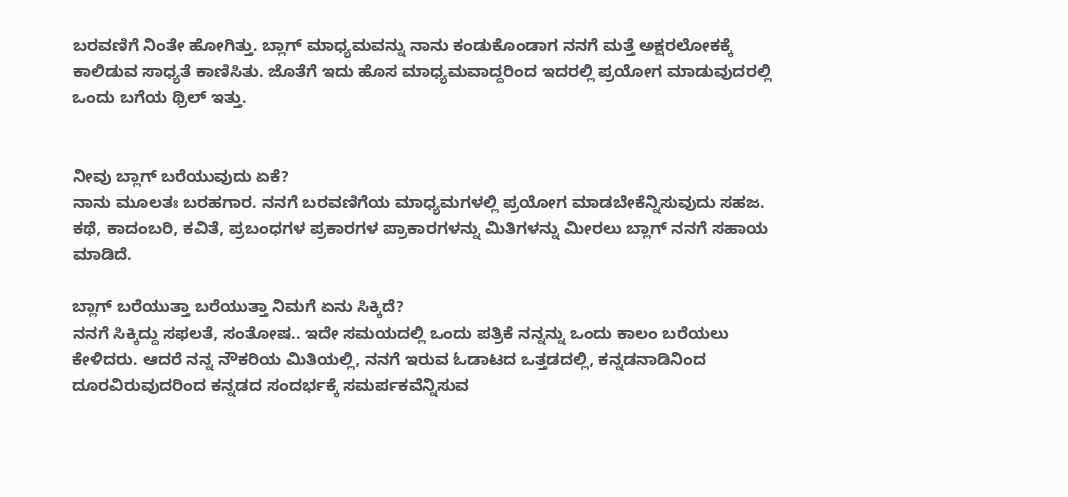ಬರವಣಿಗೆ ನಿಂತೇ ಹೋಗಿತ್ತು. ಬ್ಲಾಗ್ ಮಾಧ್ಯಮವನ್ನು ನಾನು ಕಂಡುಕೊಂಡಾಗ ನನಗೆ ಮತ್ತೆ ಅಕ್ಷರಲೋಕಕ್ಕೆ ಕಾಲಿಡುವ ಸಾಧ್ಯತೆ ಕಾಣಿಸಿತು. ಜೊತೆಗೆ ಇದು ಹೊಸ ಮಾಧ್ಯಮವಾದ್ದರಿಂದ ಇದರಲ್ಲಿ ಪ್ರಯೋಗ ಮಾಡುವುದರಲ್ಲಿ ಒಂದು ಬಗೆಯ ಥ್ರಿಲ್ ಇತ್ತು.


ನೀವು ಬ್ಲಾಗ್ ಬರೆಯುವುದು ಏಕೆ?
ನಾನು ಮೂಲತಃ ಬರಹಗಾರ. ನನಗೆ ಬರವಣಿಗೆಯ ಮಾಧ್ಯಮಗಳಲ್ಲಿ ಪ್ರಯೋಗ ಮಾಡಬೇಕೆನ್ನಿಸುವುದು ಸಹಜ. ಕಥೆ, ಕಾದಂಬರಿ, ಕವಿತೆ, ಪ್ರಬಂಧಗಳ ಪ್ರಕಾರಗಳ ಪ್ರಾಕಾರಗಳನ್ನು ಮಿತಿಗಳನ್ನು ಮೀರಲು ಬ್ಲಾಗ್ ನನಗೆ ಸಹಾಯ ಮಾಡಿದೆ.

ಬ್ಲಾಗ್ ಬರೆಯುತ್ತಾ ಬರೆಯುತ್ತಾ ನಿಮಗೆ ಏನು ಸಿಕ್ಕಿದೆ?
ನನಗೆ ಸಿಕ್ಕಿದ್ದು ಸಫಲತೆ, ಸಂತೋಷ.. ಇದೇ ಸಮಯದಲ್ಲಿ ಒಂದು ಪತ್ರಿಕೆ ನನ್ನನ್ನು ಒಂದು ಕಾಲಂ ಬರೆಯಲು ಕೇಳಿದರು. ಆದರೆ ನನ್ನ ನೌಕರಿಯ ಮಿತಿಯಲ್ಲಿ, ನನಗೆ ಇರುವ ಓಡಾಟದ ಒತ್ತಡದಲ್ಲಿ, ಕನ್ನಡನಾಡಿನಿಂದ ದೂರವಿರುವುದರಿಂದ ಕನ್ನಡದ ಸಂದರ್ಭಕ್ಕೆ ಸಮರ್ಪಕವೆನ್ನಿಸುವ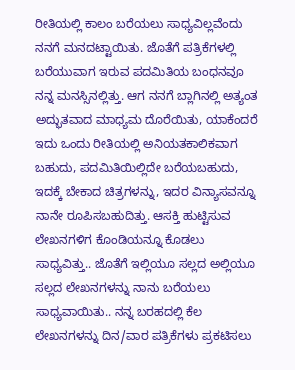ರೀತಿಯಲ್ಲಿ ಕಾಲಂ ಬರೆಯಲು ಸಾಧ್ಯವಿಲ್ಲವೆಂದು ನನಗೆ ಮನದಟ್ಟಾಯಿತು. ಜೊತೆಗೆ ಪತ್ರಿಕೆಗಳಲ್ಲಿ ಬರೆಯುವಾಗ ಇರುವ ಪದಮಿತಿಯ ಬಂಧನವೂ ನನ್ನ ಮನಸ್ಸಿನಲ್ಲಿತ್ತು. ಆಗ ನನಗೆ ಬ್ಲಾಗಿನಲ್ಲಿ ಅತ್ಯಂತ ಅದ್ಭುತವಾದ ಮಾಧ್ಯಮ ದೊರೆಯಿತು, ಯಾಕೆಂದರೆ ಇದು ಒಂದು ರೀತಿಯಲ್ಲಿ ಅನಿಯತಕಾಲಿಕವಾಗ ಬಹುದು, ಪದಮಿತಿಯಿಲ್ಲಿದೇ ಬರೆಯಬಹುದು, ಇದಕ್ಕೆ ಬೇಕಾದ ಚಿತ್ರಗಳನ್ನು, ಇದರ ವಿನ್ಯಾಸವನ್ನೂ ನಾನೇ ರೂಪಿಸಬಹುದಿತ್ತು. ಆಸಕ್ತಿ ಹುಟ್ಟಿಸುವ ಲೇಖನಗಳಿಗ ಕೊಂಡಿಯನ್ನೂ ಕೊಡಲು ಸಾಧ್ಯವಿತ್ತು.. ಜೊತೆಗೆ ಇಲ್ಲಿಯೂ ಸಲ್ಲದ ಅಲ್ಲಿಯೂ ಸಲ್ಲದ ಲೇಖನಗಳನ್ನು ನಾನು ಬರೆಯಲು ಸಾಧ್ಯವಾಯಿತು.. ನನ್ನ ಬರಹದಲ್ಲಿ ಕೆಲ ಲೇಖನಗಳನ್ನು ದಿನ/ವಾರ ಪತ್ರಿಕೆಗಳು ಪ್ರಕಟಿಸಲು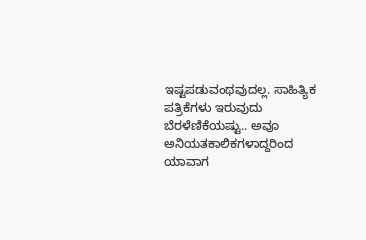ಇಷ್ಟಪಡುವಂಥವುದಲ್ಲ. ಸಾಹಿತ್ಯಿಕ ಪತ್ರಿಕೆಗಳು ಇರುವುದು ಬೆರಳೆಣಿಕೆಯಷ್ಟು.. ಅವೂ ಅನಿಯತಕಾಲಿಕಗಳಾದ್ದರಿಂದ ಯಾವಾಗ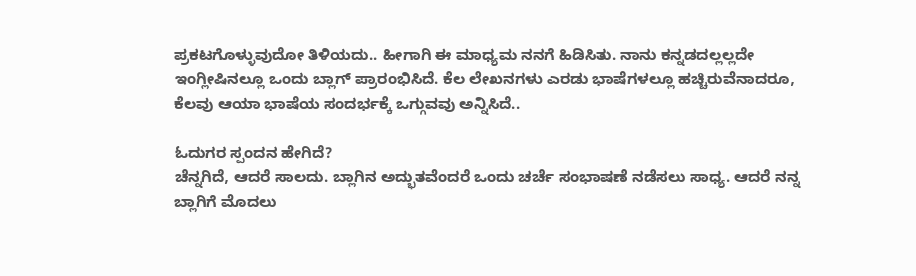ಪ್ರಕಟಗೊಳ್ಳುವುದೋ ತಿಳಿಯದು.. ಹೀಗಾಗಿ ಈ ಮಾಧ್ಯಮ ನನಗೆ ಹಿಡಿಸಿತು. ನಾನು ಕನ್ನಡದಲ್ಲಲ್ಲದೇ ಇಂಗ್ಲೀಷಿನಲ್ಲೂ ಒಂದು ಬ್ಲಾಗ್ ಪ್ರಾರಂಭಿಸಿದೆ. ಕೆಲ ಲೇಖನಗಳು ಎರಡು ಭಾಷೆಗಳಲ್ಲೂ ಹಚ್ಚಿರುವೆನಾದರೂ, ಕೆಲವು ಆಯಾ ಭಾಷೆಯ ಸಂದರ್ಭಕ್ಕೆ ಒಗ್ಗುವವು ಅನ್ನಿಸಿದೆ..

ಓದುಗರ ಸ್ಪಂದನ ಹೇಗಿದೆ?
ಚೆನ್ನಗಿದೆ, ಆದರೆ ಸಾಲದು. ಬ್ಲಾಗಿನ ಅದ್ಭುತವೆಂದರೆ ಒಂದು ಚರ್ಚೆ ಸಂಭಾಷಣೆ ನಡೆಸಲು ಸಾಧ್ಯ. ಆದರೆ ನನ್ನ ಬ್ಲಾಗಿಗೆ ಮೊದಲು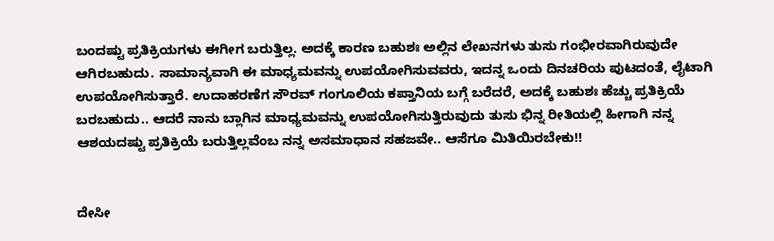ಬಂದಷ್ಟು ಪ್ರತಿಕ್ರಿಯಗಳು ಈಗೀಗ ಬರುತ್ತಿಲ್ಲ. ಅದಕ್ಕೆ ಕಾರಣ ಬಹುಶಃ ಅಲ್ಲಿನ ಲೇಖನಗಳು ತುಸು ಗಂಭೀರವಾಗಿರುವುದೇ ಆಗಿರಬಹುದು. ಸಾಮಾನ್ಯವಾಗಿ ಈ ಮಾಧ್ಯಮವನ್ನು ಉಪಯೋಗಿಸುವವರು, ಇದನ್ನ ಒಂದು ದಿನಚರಿಯ ಪುಟದಂತೆ, ಲೈಟಾಗಿ ಉಪಯೋಗಿಸುತ್ತಾರೆ. ಉದಾಹರಣೆಗ ಸೌರವ್ ಗಂಗೂಲಿಯ ಕಪ್ತಾನಿಯ ಬಗ್ಗೆ ಬರೆದರೆ, ಅದಕ್ಕೆ ಬಹುಶಃ ಹೆಚ್ಚು ಪ್ರತಿಕ್ರಿಯೆ ಬರಬಹುದು.. ಆದರೆ ನಾನು ಬ್ಲಾಗಿನ ಮಾಧ್ಯಮವನ್ನು ಉಪಯೋಗಿಸುತ್ತಿರುವುದು ತುಸು ಭಿನ್ನ ರೀತಿಯಲ್ಲಿ ಹೀಗಾಗಿ ನನ್ನ ಆಶಯದಷ್ಟು ಪ್ರತಿಕ್ರಿಯೆ ಬರುತ್ತಿಲ್ಲವೆಂಬ ನನ್ನ ಅಸಮಾಧಾನ ಸಹಜವೇ.. ಆಸೆಗೂ ಮಿತಿಯಿರಬೇಕು!!


ದೇಸೀ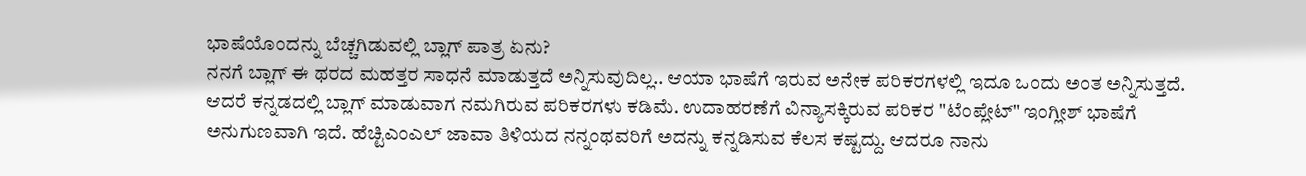ಭಾಷೆಯೊಂದನ್ನು ಬೆಚ್ಚಗಿಡುವಲ್ಲಿ ಬ್ಲಾಗ್ ಪಾತ್ರ ಏನು?
ನನಗೆ ಬ್ಲಾಗ್ ಈ ಥರದ ಮಹತ್ತರ ಸಾಧನೆ ಮಾಡುತ್ತದೆ ಅನ್ನಿಸುವುದಿಲ್ಲ.. ಆಯಾ ಭಾಷೆಗೆ ಇರುವ ಅನೇಕ ಪರಿಕರಗಳಲ್ಲಿ ಇದೂ ಒಂದು ಅಂತ ಅನ್ನಿಸುತ್ತದೆ. ಆದರೆ ಕನ್ನಡದಲ್ಲಿ ಬ್ಲಾಗ್ ಮಾಡುವಾಗ ನಮಗಿರುವ ಪರಿಕರಗಳು ಕಡಿಮೆ. ಉದಾಹರಣೆಗೆ ವಿನ್ಯಾಸಕ್ಕಿರುವ ಪರಿಕರ "ಟೆಂಪ್ಲೇಟ್" ಇಂಗ್ಲೀಶ್ ಭಾಷೆಗೆ ಅನುಗುಣವಾಗಿ ಇದೆ. ಹೆಚ್ಟಿ‌ಎಂಎಲ್ ಜಾವಾ ತಿಳಿಯದ ನನ್ನಂಥವರಿಗೆ ಅದನ್ನು ಕನ್ನಡಿಸುವ ಕೆಲಸ ಕಷ್ಟದ್ದು. ಆದರೂ ನಾನು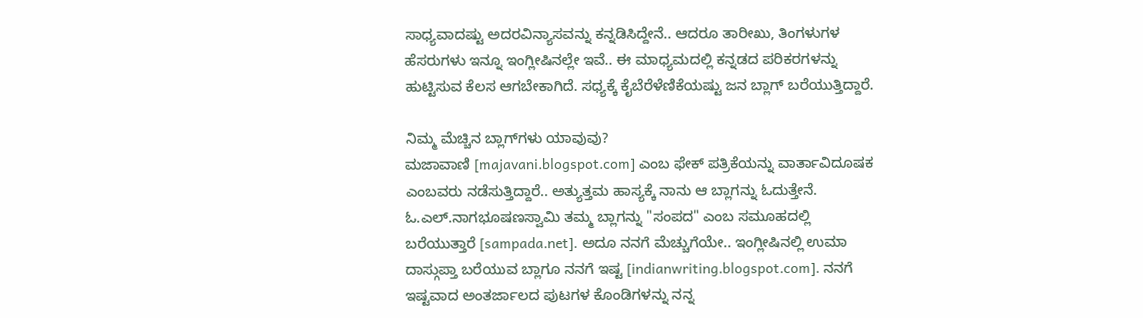ಸಾಧ್ಯವಾದಷ್ಟು ಅದರವಿನ್ಯಾಸವನ್ನು ಕನ್ನಡಿಸಿದ್ದೇನೆ.. ಆದರೂ ತಾರೀಖು, ತಿಂಗಳುಗಳ ಹೆಸರುಗಳು ಇನ್ನೂ ಇಂಗ್ಲೀಷಿನಲ್ಲೇ ಇವೆ.. ಈ ಮಾಧ್ಯಮದಲ್ಲಿ ಕನ್ನಡದ ಪರಿಕರಗಳನ್ನು ಹುಟ್ಟಿಸುವ ಕೆಲಸ ಆಗಬೇಕಾಗಿದೆ. ಸಧ್ಯಕ್ಕೆ ಕೈಬೆರೆಳೆಣಿಕೆಯಷ್ಟು ಜನ ಬ್ಲಾಗ್ ಬರೆಯುತ್ತಿದ್ದಾರೆ.

ನಿಮ್ಮ ಮೆಚ್ಚಿನ ಬ್ಲಾಗ್‌ಗಳು ಯಾವುವು?
ಮಜಾವಾಣಿ [majavani.blogspot.com] ಎಂಬ ಫೇಕ್ ಪತ್ರಿಕೆಯನ್ನು ವಾರ್ತಾವಿದೂಷಕ ಎಂಬವರು ನಡೆಸುತ್ತಿದ್ದಾರೆ.. ಅತ್ಯುತ್ತಮ ಹಾಸ್ಯಕ್ಕೆ ನಾನು ಆ ಬ್ಲಾಗನ್ನು ಓದುತ್ತೇನೆ. ಓ.ಎಲ್.ನಾಗಭೂಷಣಸ್ವಾಮಿ ತಮ್ಮ ಬ್ಲಾಗನ್ನು "ಸಂಪದ" ಎಂಬ ಸಮೂಹದಲ್ಲಿ ಬರೆಯುತ್ತಾರೆ [sampada.net]. ಅದೂ ನನಗೆ ಮೆಚ್ಚುಗೆಯೇ.. ಇಂಗ್ಲೀಷಿನಲ್ಲಿ ಉಮಾ ದಾಸ್ಗುಪ್ತಾ ಬರೆಯುವ ಬ್ಲಾಗೂ ನನಗೆ ಇಷ್ಟ [indianwriting.blogspot.com]. ನನಗೆ ಇಷ್ಟವಾದ ಅಂತರ್ಜಾಲದ ಪುಟಗಳ ಕೊಂಡಿಗಳನ್ನು ನನ್ನ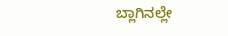ಬ್ಲಾಗಿನಲ್ಲೇ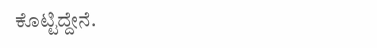ಕೊಟ್ಟಿದ್ದೇನೆ.